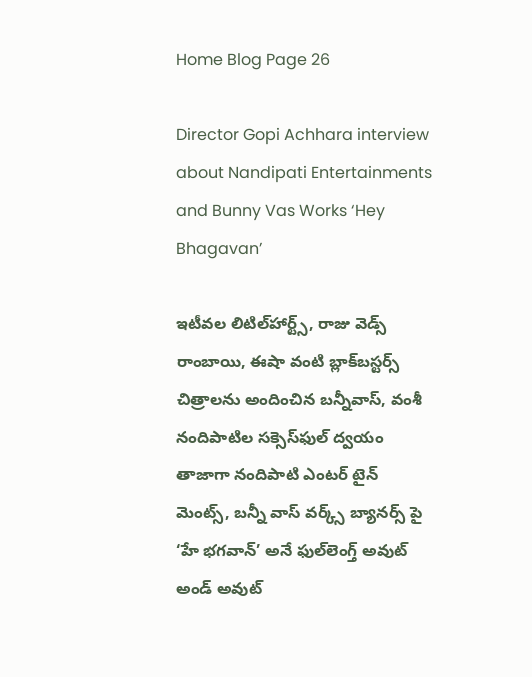Home Blog Page 26

Director Gopi Achhara interview about Nandipati Entertainments and Bunny Vas Works ‘Hey Bhagavan’

ఇటీవల లిటిల్‌హార్ట్స్‌, రాజు వెడ్స్‌ రాంబాయి, ఈషా వంటి బ్లాక్‌బస్టర్స్‌ చిత్రాలను అందించిన బన్నీవాస్‌, వంశీ నందిపాటిల సక్సెస్‌ఫుల్‌ ద్వయం తాజాగా నందిపాటి ఎంటర్ టైన్ మెంట్స్, బన్నీ వాస్ వర్క్స్ బ్యానర్స్ పై ‘హే భగవాన్‌’ అనే ఫుల్‌లెంగ్త్‌ అవుట్‌ అండ్‌ అవుట్‌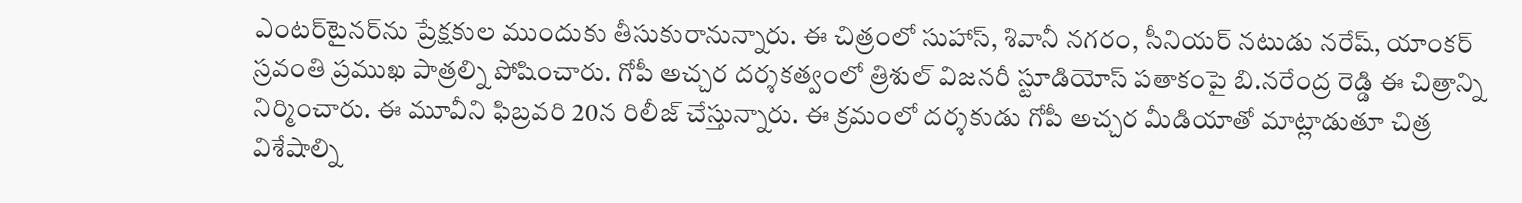ఎంటర్‌టైనర్‌ను ప్రేక్షకుల ముందుకు తీసుకురానున్నారు. ఈ చిత్రంలో సుహాస్, శివానీ నగరం, సీనియర్ నటుడు నరేష్, యాంకర్ స్రవంతి ప్రముఖ పాత్రల్ని పోషించారు. గోపీ అచ్చర దర్శకత్వంలో త్రిశుల్‌ విజనరీ స్టూడియోస్‌ పతాకంపై బి.నరేంద్ర రెడ్డి ఈ చిత్రాన్ని నిర్మించారు. ఈ మూవీని ఫిబ్రవరి 20న రిలీజ్ చేస్తున్నారు. ఈ క్రమంలో దర్శకుడు గోపీ అచ్చర మీడియాతో మాట్లాడుతూ చిత్ర విశేషాల్ని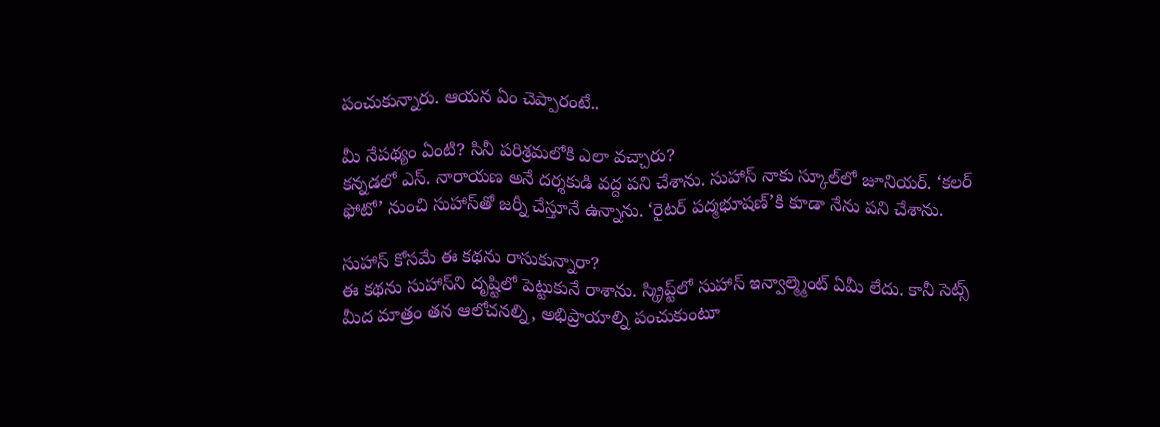పంచుకున్నారు. ఆయన ఏం చెప్పారంటే..

మీ నేపథ్యం ఏంటి? సినీ పరిశ్రమలోకి ఎలా వచ్చారు?
కన్నడలో ఎస్. నారాయణ అనే దర్శకుడి వద్ద పని చేశాను. సుహాస్ నాకు స్కూల్‌లో జూనియర్. ‘కలర్ ఫోటో’ నుంచి సుహాస్‌తో జర్నీ చేస్తూనే ఉన్నాను. ‘రైటర్ పద్మభూషణ్‌’కి కూడా నేను పని చేశాను.

సుహాస్ కోసమే ఈ కథను రాసుకున్నారా?
ఈ కథను సుహాస్‌ని దృష్టిలో పెట్టుకునే రాశాను. స్క్రిప్ట్‌లో సుహాస్ ఇన్వాల్మ్మెంట్ ఏమీ లేదు. కానీ సెట్స్ మీద మాత్రం తన ఆలోచనల్ని, అభిప్రాయాల్ని పంచుకుంటూ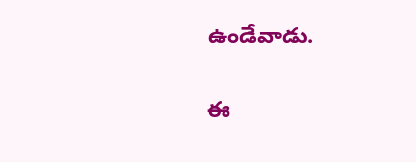ఉండేవాడు.

ఈ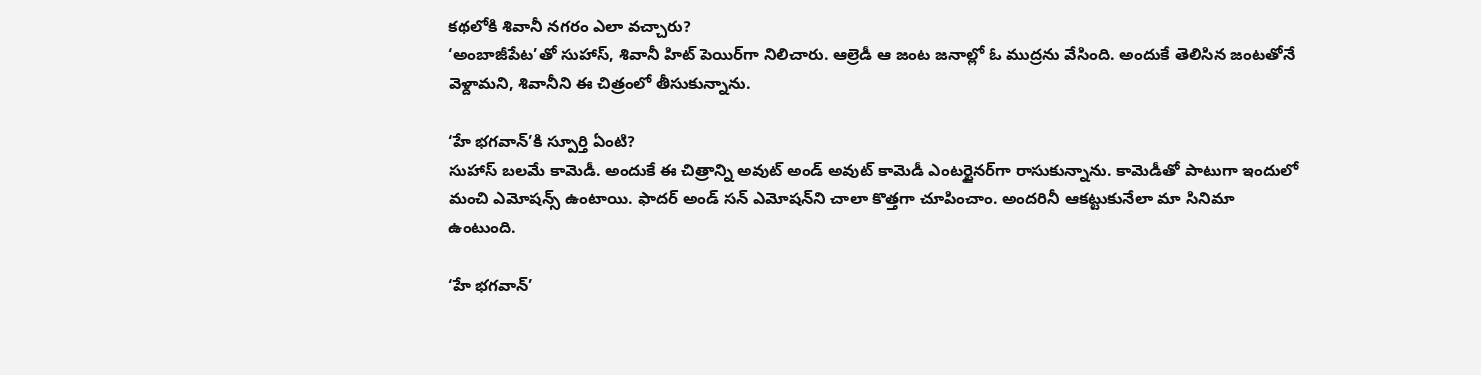కథలోకి శివానీ నగరం ఎలా వచ్చారు?
‘అంబాజీపేట’తో సుహాస్, శివానీ హిట్ పెయిర్‌గా నిలిచారు. ఆల్రెడీ ఆ జంట జనాల్లో ఓ ముద్రను వేసింది. అందుకే తెలిసిన జంటతోనే వెళ్దామని, శివానీని ఈ చిత్రంలో తీసుకున్నాను.

‘హే భగవాన్‌’కి స్పూర్తి ఏంటి?
సుహాస్ బలమే కామెడీ. అందుకే ఈ చిత్రాన్ని అవుట్ అండ్ అవుట్ కామెడీ ఎంటర్టైనర్‌గా రాసుకున్నాను. కామెడీతో పాటుగా ఇందులో మంచి ఎమోషన్స్ ఉంటాయి. ఫాదర్ అండ్ సన్ ఎమోషన్‌ని చాలా కొత్తగా చూపించాం. అందరినీ ఆకట్టుకునేలా మా సినిమా ఉంటుంది.

‘హే భగవాన్’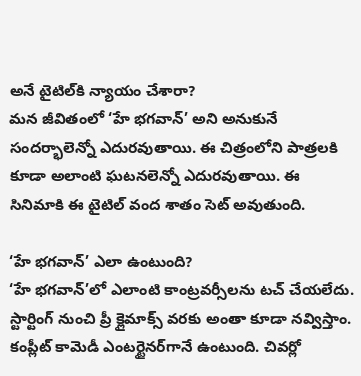అనే టైటిల్‌కి న్యాయం చేశారా?
మన జీవితంలో ‘హే భగవాన్’ అని అనుకునే సందర్భాలెన్నో ఎదురవుతాయి. ఈ చిత్రంలోని పాత్రలకి కూడా అలాంటి ఘటనలెన్నో ఎదురవుతాయి. ఈ సినిమాకి ఈ టైటిల్ వంద శాతం సెట్ అవుతుంది.

‘హే భగవాన్’ ఎలా ఉంటుంది?
‘హే భగవాన్’లో ఎలాంటి కాంట్రవర్సీలను టచ్ చేయలేదు. స్టార్టింగ్ నుంచి ప్రీ క్లైమాక్స్ వరకు అంతా కూడా నవ్విస్తాం. కంప్లీట్ కామెడీ ఎంటర్టైనర్‌గానే ఉంటుంది. చివర్లో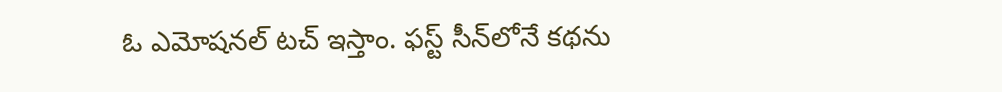ఓ ఎమోషనల్ టచ్ ఇస్తాం. ఫస్ట్ సీన్‌లోనే కథను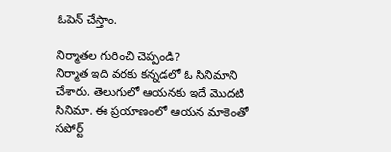ఓపెన్ చేస్తాం.

నిర్మాతల గురించి చెప్పండి?
నిర్మాత ఇది వరకు కన్నడలో ఓ సినిమాని చేశారు. తెలుగులో ఆయనకు ఇదే మొదటి సినిమా. ఈ ప్రయాణంలో ఆయన మాకెంతో సపోర్ట్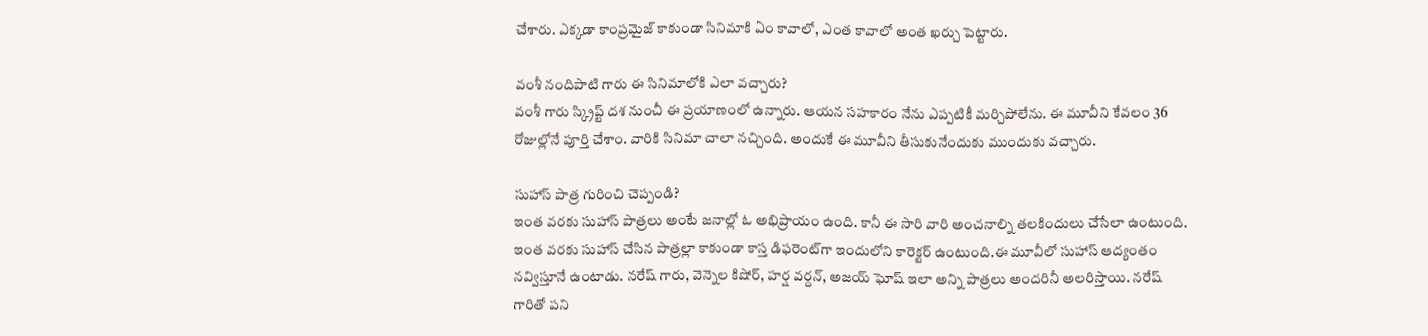చేశారు. ఎక్కడా కాంప్రమైజ్ కాకుండా సినిమాకి ఏం కావాలో, ఎంత కావాలో అంత ఖర్చు పెట్టారు.

వంశీ నందిపాటి గారు ఈ సినిమాలోకి ఎలా వచ్చారు?
వంశీ గారు స్క్రిప్ట్ దశ నుంచీ ఈ ప్రయాణంలో ఉన్నారు. ఆయన సహకారం నేను ఎప్పటికీ మర్చిపోలేను. ఈ మూవీని కేవలం 36 రోజుల్లోనే పూర్తి చేశాం. వారికి సినిమా చాలా నచ్చింది. అందుకే ఈ మూవీని తీసుకునేందుకు ముందుకు వచ్చారు.

సుహాస్ పాత్ర గురించి చెప్పండి?
ఇంత వరకు సుహాస్ పాత్రలు అంటే జనాల్లో ఓ అభిప్రాయం ఉంది. కానీ ఈ సారి వారి అంచనాల్ని తలకిందులు చేసేలా ఉంటుంది. ఇంత వరకు సుహాస్ చేసిన పాత్రల్లా కాకుండా కాస్త డిఫరెంట్‌గా ఇందులోని కారెక్టర్ ఉంటుంది.ఈ మూవీలో సుహాస్ ఆద్యంతం నవ్విస్తూనే ఉంటాడు. నరేష్ గారు, వెన్నెల కిషోర్, హర్ష వర్దన్, అజయ్ ఘోష్ ఇలా అన్ని పాత్రలు అందరినీ అలరిస్తాయి. నరేష్ గారితో పని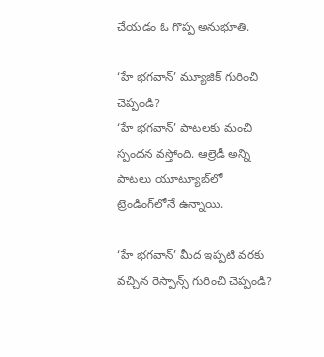చేయడం ఓ గొప్ప అనుభూతి.

‘హే భగవాన్’ మ్యూజిక్ గురించి చెప్పండి?
‘హే భగవాన్’ పాటలకు మంచి స్పందన వస్తోంది. ఆల్రెడీ అన్ని పాటలు యూట్యూబ్‌లో ట్రెండింగ్‌లోనే ఉన్నాయి.

‘హే భగవాన్’ మీద ఇప్పటి వరకు వచ్చిన రెస్పాన్స్ గురించి చెప్పండి?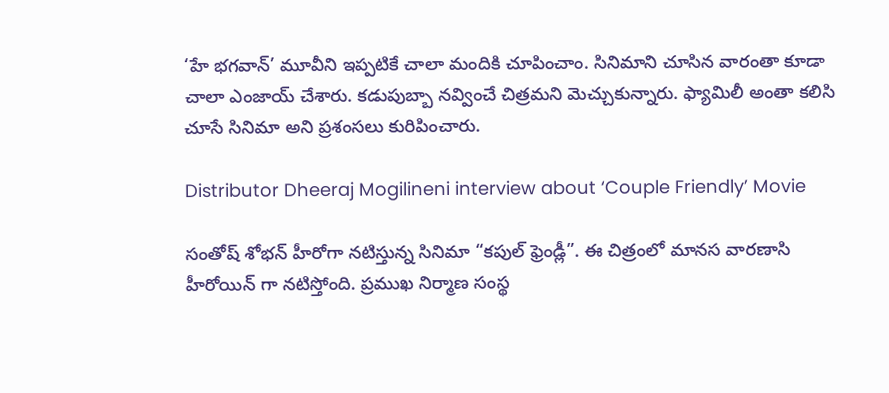‘హే భగవాన్’ మూవీని ఇప్పటికే చాలా మందికి చూపించాం. సినిమాని చూసిన వారంతా కూడా చాలా ఎంజాయ్ చేశారు. కడుపుబ్బా నవ్వించే చిత్రమని మెచ్చుకున్నారు. ఫ్యామిలీ అంతా కలిసి చూసే సినిమా అని ప్రశంసలు కురిపించారు.

Distributor Dheeraj Mogilineni interview about ‘Couple Friendly’ Movie

సంతోష్ శోభన్ హీరోగా నటిస్తున్న సినిమా “కపుల్ ఫ్రెండ్లీ”. ఈ చిత్రంలో మానస వారణాసి హీరోయిన్ గా నటిస్తోంది. ప్రముఖ నిర్మాణ సంస్థ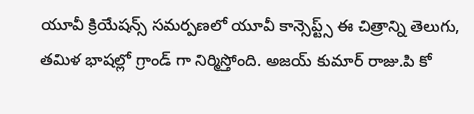యూవీ క్రియేషన్స్ సమర్పణలో యూవీ కాన్సెప్ట్స్ ఈ చిత్రాన్ని తెలుగు, తమిళ భాషల్లో గ్రాండ్ గా నిర్మిస్తోంది. అజయ్ కుమార్ రాజు.పి కో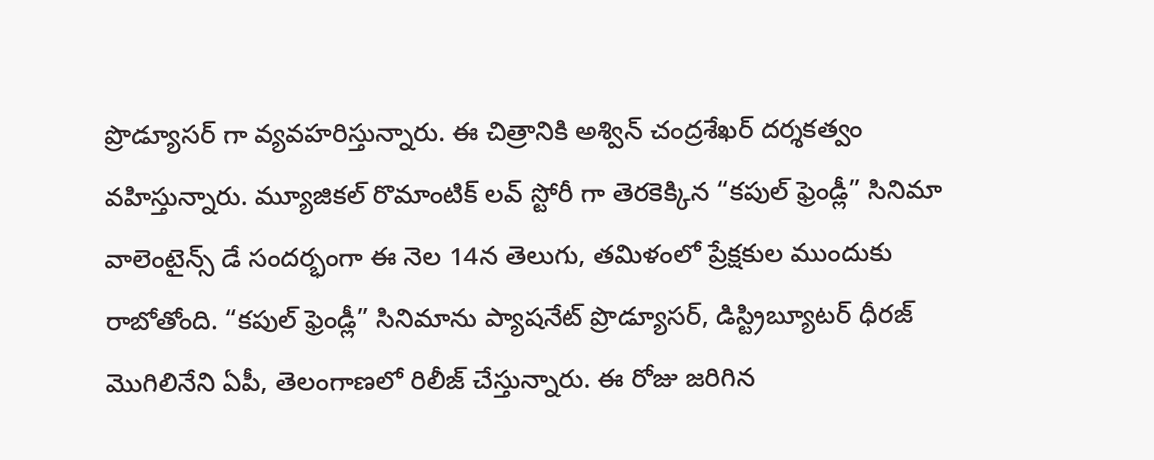ప్రొడ్యూసర్ గా వ్యవహరిస్తున్నారు. ఈ చిత్రానికి అశ్విన్ చంద్రశేఖర్ దర్శకత్వం వహిస్తున్నారు. మ్యూజికల్ రొమాంటిక్ లవ్ స్టోరీ గా తెరకెక్కిన “కపుల్ ఫ్రెండ్లీ” సినిమా వాలెంటైన్స్ డే సందర్భంగా ఈ నెల 14న తెలుగు, తమిళంలో ప్రేక్షకుల ముందుకు రాబోతోంది. “కపుల్ ఫ్రెండ్లీ” సినిమాను ప్యాషనేట్ ప్రొడ్యూసర్, డిస్ట్రిబ్యూటర్ ధీరజ్ మొగిలినేని ఏపీ, తెలంగాణలో రిలీజ్ చేస్తున్నారు. ఈ రోజు జరిగిన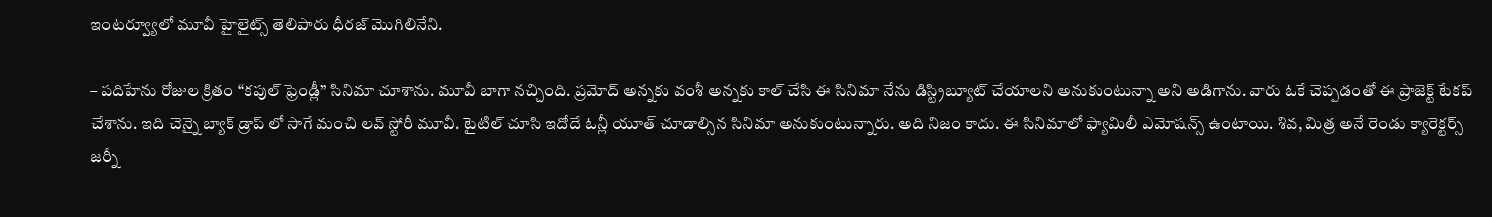ఇంటర్వ్యూలో మూవీ హైలైట్స్ తెలిపారు ధీరజ్ మొగిలినేని.

– పదిహేను రోజుల క్రితం “కపుల్ ఫ్రెండ్లీ” సినిమా చూశాను. మూవీ బాగా నచ్చింది. ప్రమోద్ అన్నకు వంశీ అన్నకు కాల్ చేసి ఈ సినిమా నేను డిస్ట్రిబ్యూట్ చేయాలని అనుకుంటున్నా అని అడిగాను. వారు ఓకే చెప్పడంతో ఈ ప్రాజెక్ట్ టేకప్ చేశాను. ఇది చెన్నై బ్యాక్ డ్రాప్ లో సాగే మంచి లవ్ స్టోరీ మూవీ. టైటిల్ చూసి ఇదోదే ఓన్లీ యూత్ చూడాల్సిన సినిమా అనుకుంటున్నారు. అది నిజం కాదు. ఈ సినిమాలో ఫ్యామిలీ ఎమోషన్స్ ఉంటాయి. శివ, మిత్ర అనే రెండు క్యారెక్టర్స్ జర్నీ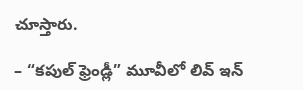చూస్తారు.

– “కపుల్ ఫ్రెండ్లీ” మూవీలో లివ్ ఇన్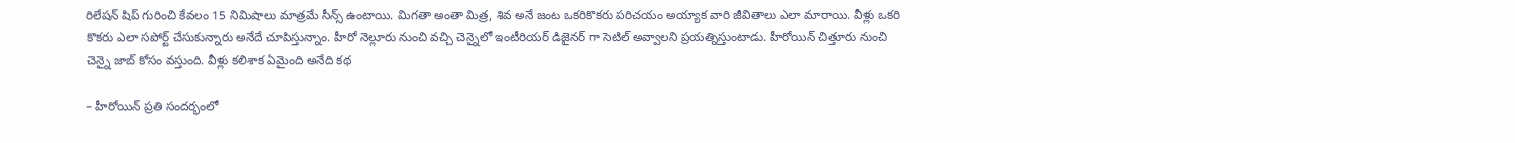రిలేషన్ షిప్ గురించి కేవలం 15 నిమిషాలు మాత్రమే సీన్స్ ఉంటాయి. మిగతా అంతా మిత్ర, శివ అనే జంట ఒకరికొకరు పరిచయం అయ్యాక వారి జీవితాలు ఎలా మారాయి. వీళ్లు ఒకరి కొకరు ఎలా సపోర్ట్ చేసుకున్నారు అనేదే చూపిస్తున్నాం. హీరో నెల్లూరు నుంచి వచ్చి చెన్నైలో ఇంటీరియర్ డిజైనర్ గా సెటిల్ అవ్వాలని ప్రయత్నిస్తుంటాడు. హీరోయిన్ చిత్తూరు నుంచి చెన్నై జాబ్ కోసం వస్తుంది. వీళ్లు కలిశాక ఏమైంది అనేది కథ

– హీరోయిన్ ప్రతి సందర్భంలో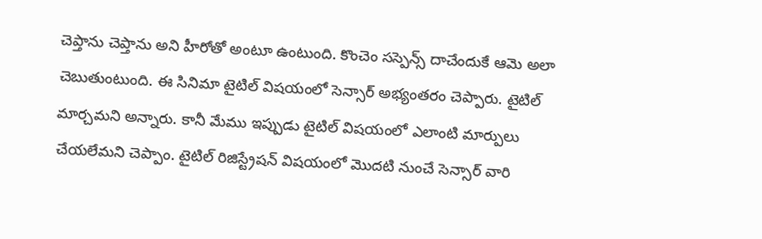చెప్తాను చెప్తాను అని హీరోతో అంటూ ఉంటుంది. కొంచెం సస్పెన్స్ దాచేందుకే ఆమె అలా చెబుతుంటుంది. ఈ సినిమా టైటిల్ విషయంలో సెన్సార్ అభ్యంతరం చెప్పారు. టైటిల్ మార్చమని అన్నారు. కానీ మేము ఇప్పుడు టైటిల్ విషయంలో ఎలాంటి మార్పులు చేయలేమని చెప్పాం. టైటిల్ రిజిస్ట్రేషన్ విషయంలో మొదటి నుంచే సెన్సార్ వారి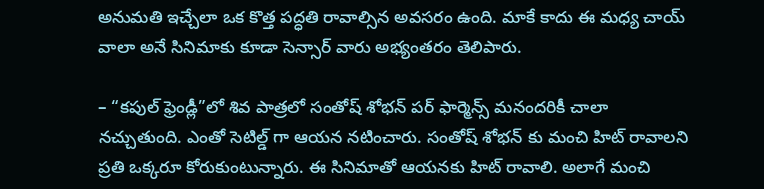అనుమతి ఇచ్చేలా ఒక కొత్త పద్ధతి రావాల్సిన అవసరం ఉంది. మాకే కాదు ఈ మధ్య చాయ్ వాలా అనే సినిమాకు కూడా సెన్సార్ వారు అభ్యంతరం తెలిపారు.

– “కపుల్ ఫ్రెండ్లీ”లో శివ పాత్రలో సంతోష్ శోభన్ పర్ ఫార్మెన్స్ మనందరికీ చాలా నచ్చుతుంది. ఎంతో సెటిల్డ్ గా ఆయన నటించారు. సంతోష్ శోభన్ కు మంచి హిట్ రావాలని ప్రతి ఒక్కరూ కోరుకుంటున్నారు. ఈ సినిమాతో ఆయనకు హిట్ రావాలి. అలాగే మంచి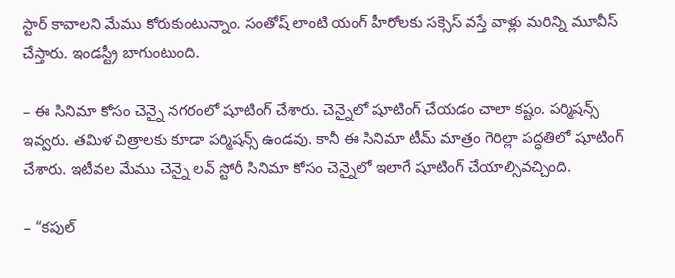స్టార్ కావాలని మేము కోరుకుంటున్నాం. సంతోష్ లాంటి యంగ్ హీరోలకు సక్సెస్ వస్తే వాళ్లు మరిన్ని మూవీస్ చేస్తారు. ఇండస్ట్రీ బాగుంటుంది.

– ఈ సినిమా కోసం చెన్నై నగరంలో షూటింగ్ చేశారు. చెన్నైలో షూటింగ్ చేయడం చాలా కష్టం. పర్మిషన్స్ ఇవ్వరు. తమిళ చిత్రాలకు కూడా పర్మిషన్స్ ఉండవు. కానీ ఈ సినిమా టీమ్ మాత్రం గెరిల్లా పద్ధతిలో షూటింగ్ చేశారు. ఇటీవల మేము చెన్నై లవ్ స్టోరీ సినిమా కోసం చెన్నైలో ఇలాగే షూటింగ్ చేయాల్సివచ్చింది.

– “కపుల్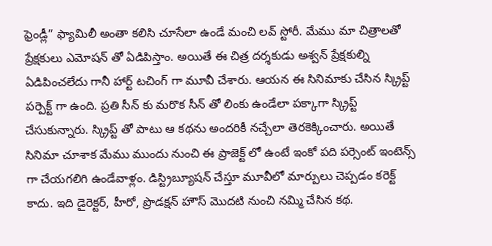ఫ్రెండ్లీ” ఫ్యామిలీ అంతా కలిసి చూసేలా ఉండే మంచి లవ్ స్టోరీ. మేము మా చిత్రాలతో ప్రేక్షకులు ఎమోషన్ తో ఏడిపిస్తాం. అయితే ఈ చిత్ర దర్శకుడు అశ్వన్ ప్రేక్షకుల్ని ఏడిపించలేదు గానీ హార్ట్ టచింగ్ గా మూవీ చేశారు. ఆయన ఈ సినిమాకు చేసిన స్క్రిప్ట్ పర్పెక్ట్ గా ఉంది. ప్రతి సీన్ కు మరొక సీన్ తో లింకు ఉండేలా పక్కాగా స్క్రిప్ట్ చేసుకున్నారు. స్క్రిప్ట్ తో పాటు ఆ కథను అందరికీ నచ్చేలా తెరకెక్కించారు. అయితే సినిమా చూశాక మేము ముందు నుంచి ఈ ప్రాజెక్ట్ లో ఉంటే ఇంకో పది పర్సెంట్ ఇంటెన్స్ గా చేయగలిగి ఉండేవాళ్లం. డిస్ట్రిబ్యూషన్ చేస్తూ మూవీలో మార్పులు చెప్పడం కరెక్ట్ కాదు. ఇది డైరెక్టర్, హీరో, ప్రొడక్షన్ హౌస్ మొదటి నుంచి నమ్మి చేసిన కథ.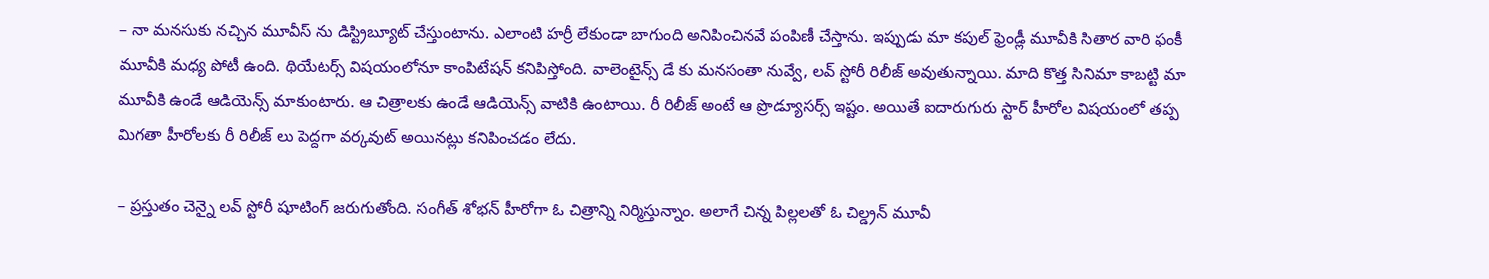– నా మనసుకు నచ్చిన మూవీస్ ను డిస్ట్రిబ్యూట్ చేస్తుంటాను. ఎలాంటి హర్రీ లేకుండా బాగుంది అనిపించినవే పంపిణీ చేస్తాను. ఇప్పుడు మా కపుల్ ఫ్రెండ్లీ మూవీకి సితార వారి ఫంకీ మూవీకి మధ్య పోటీ ఉంది. థియేటర్స్ విషయంలోనూ కాంపిటేషన్ కనిపిస్తోంది. వాలెంటైన్స్ డే కు మనసంతా నువ్వే, లవ్ స్టోరీ రిలీజ్ అవుతున్నాయి. మాది కొత్త సినిమా కాబట్టి మా మూవీకి ఉండే ఆడియెన్స్ మాకుంటారు. ఆ చిత్రాలకు ఉండే ఆడియెన్స్ వాటికి ఉంటాయి. రీ రిలీజ్ అంటే ఆ ప్రొడ్యూసర్స్ ఇష్టం. అయితే ఐదారుగురు స్టార్ హీరోల విషయంలో తప్ప మిగతా హీరోలకు రీ రిలీజ్ లు పెద్దగా వర్కవుట్ అయినట్లు కనిపించడం లేదు.

– ప్రస్తుతం చెన్నై లవ్ స్టోరీ షూటింగ్ జరుగుతోంది. సంగీత్ శోభన్ హీరోగా ఓ చిత్రాన్ని నిర్మిస్తున్నాం. అలాగే చిన్న పిల్లలతో ఓ చిల్డ్రన్ మూవీ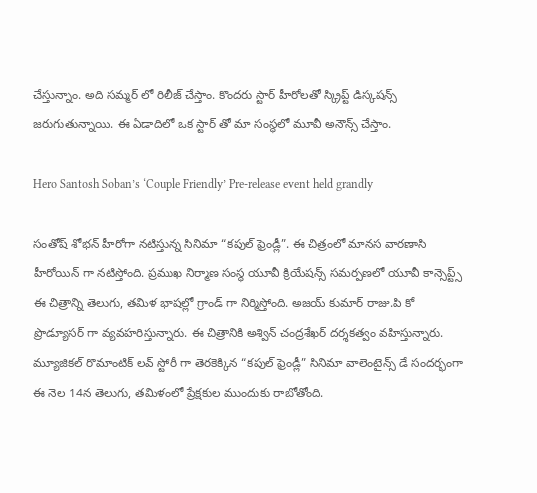చేస్తున్నాం. అది సమ్మర్ లో రిలీజ్ చేస్తాం. కొందరు స్టార్ హీరోలతో స్క్రిప్ట్ డిస్కషన్స్ జరుగుతున్నాయి. ఈ ఏడాదిలో ఒక స్టార్ తో మా సంస్థలో మూవీ అనౌన్స్ చేస్తాం.

Hero Santosh Soban’s ‘Couple Friendly’ Pre-release event held grandly

సంతోష్ శోభన్ హీరోగా నటిస్తున్న సినిమా “కపుల్ ఫ్రెండ్లీ”. ఈ చిత్రంలో మానస వారణాసి హీరోయిన్ గా నటిస్తోంది. ప్రముఖ నిర్మాణ సంస్థ యూవీ క్రియేషన్స్ సమర్పణలో యూవీ కాన్సెప్ట్స్ ఈ చిత్రాన్ని తెలుగు, తమిళ భాషల్లో గ్రాండ్ గా నిర్మిస్తోంది. అజయ్ కుమార్ రాజు.పి కో ప్రొడ్యూసర్ గా వ్యవహరిస్తున్నారు. ఈ చిత్రానికి అశ్విన్ చంద్రశేఖర్ దర్శకత్వం వహిస్తున్నారు. మ్యూజికల్ రొమాంటిక్ లవ్ స్టోరీ గా తెరకెక్కిన “కపుల్ ఫ్రెండ్లీ” సినిమా వాలెంటైన్స్ డే సందర్భంగా ఈ నెల 14న తెలుగు, తమిళంలో ప్రేక్షకుల ముందుకు రాబోతోంది.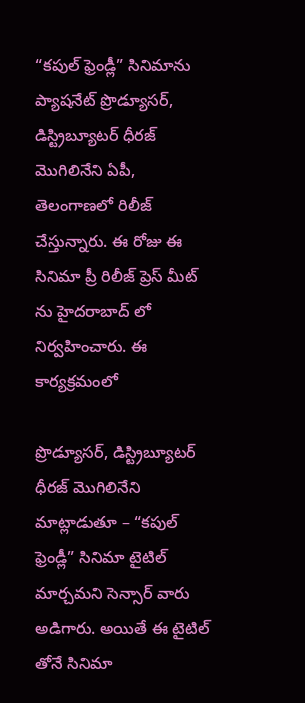“కపుల్ ఫ్రెండ్లీ” సినిమాను ప్యాషనేట్ ప్రొడ్యూసర్, డిస్ట్రిబ్యూటర్ ధీరజ్ మొగిలినేని ఏపీ, తెలంగాణలో రిలీజ్ చేస్తున్నారు. ఈ రోజు ఈ సినిమా ప్రీ రిలీజ్ ప్రెస్ మీట్ ను హైదరాబాద్ లో నిర్వహించారు. ఈ కార్యక్రమంలో

ప్రొడ్యూసర్, డిస్ట్రిబ్యూటర్ ధీరజ్ మొగిలినేని మాట్లాడుతూ – “కపుల్ ఫ్రెండ్లీ” సినిమా టైటిల్ మార్చమని సెన్సార్ వారు అడిగారు. అయితే ఈ టైటిల్ తోనే సినిమా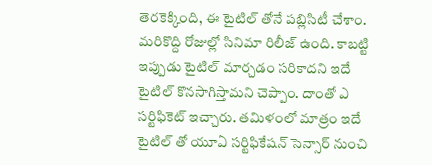తెరకెక్కింది, ఈ టైటిల్ తోనే పబ్లిసిటీ చేశాం. మరికొద్ది రోజుల్లో సినిమా రిలీజ్ ఉంది. కాబట్టి ఇప్పుడు టైటిల్ మార్చడం సరికాదని ఇదే టైటిల్ కొనసాగిస్తామని చెప్పాం. దాంతో ఎ సర్టిఫికెట్ ఇచ్చారు. తమిళంలో మాత్రం ఇదే టైటిల్ తో యూఏ సర్టిఫికేషన్ సెన్సార్ నుంచి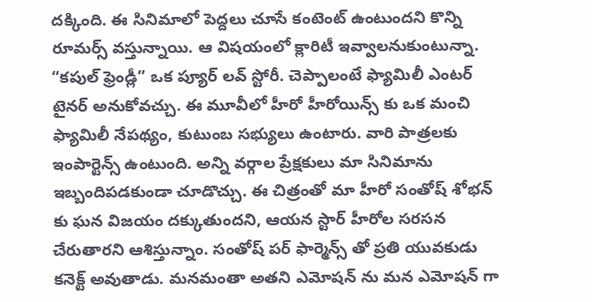దక్కింది. ఈ సినిమాలో పెద్దలు చూసే కంటెంట్ ఉంటుందని కొన్ని రూమర్స్ వస్తున్నాయి. ఆ విషయంలో క్లారిటీ ఇవ్వాలనుకుంటున్నా. “కపుల్ ఫ్రెండ్లీ” ఒక ప్యూర్ లవ్ స్టోరీ. చెప్పాలంటే ఫ్యామిలీ ఎంటర్ టైనర్ అనుకోవచ్చు. ఈ మూవీలో హీరో హీరోయిన్స్ కు ఒక మంచి ఫ్యామిలీ నేపథ్యం, కుటుంబ సభ్యులు ఉంటారు. వారి పాత్రలకు ఇంపార్టెన్స్ ఉంటుంది. అన్ని వర్గాల ప్రేక్షకులు మా సినిమాను ఇబ్బందిపడకుండా చూడొచ్చు. ఈ చిత్రంతో మా హీరో సంతోష్ శోభన్ కు ఘన విజయం దక్కుతుందని, ఆయన స్టార్ హీరోల సరసన చేరుతారని ఆశిస్తున్నాం. సంతోష్ పర్ ఫార్మెన్స్ తో ప్రతి యువకుడు కనెక్ట్ అవుతాడు. మనమంతా అతని ఎమోషన్ ను మన ఎమోషన్ గా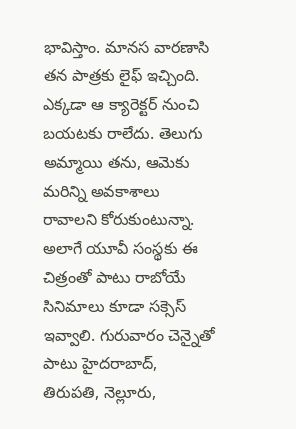భావిస్తాం. మానస వారణాసి తన పాత్రకు లైఫ్ ఇచ్చింది. ఎక్కడా ఆ క్యారెక్టర్ నుంచి బయటకు రాలేదు. తెలుగు అమ్మాయి తను, ఆమెకు మరిన్ని అవకాశాలు రావాలని కోరుకుంటున్నా. అలాగే యూవీ సంస్థకు ఈ చిత్రంతో పాటు రాబోయే సినిమాలు కూడా సక్సెస్ ఇవ్వాలి. గురువారం చెన్నైతో పాటు హైదరాబాద్, తిరుపతి, నెల్లూరు,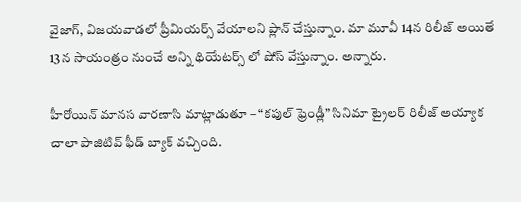వైజాగ్, విజయవాడలో ప్రీమియర్స్ వేయాలని ప్లాన్ చేస్తున్నాం. మా మూవీ 14న రిలీజ్ అయితే 13న సాయంత్రం నుంచే అన్ని థియేటర్స్ లో షోస్ వేస్తున్నాం. అన్నారు.

హీరోయిన్ మానస వారణాసి మాట్లాడుతూ – “కపుల్ ఫ్రెండ్లీ” సినిమా ట్రైలర్ రిలీజ్ అయ్యాక చాలా పాజిటివ్ ఫీడ్ బ్యాక్ వచ్చింది.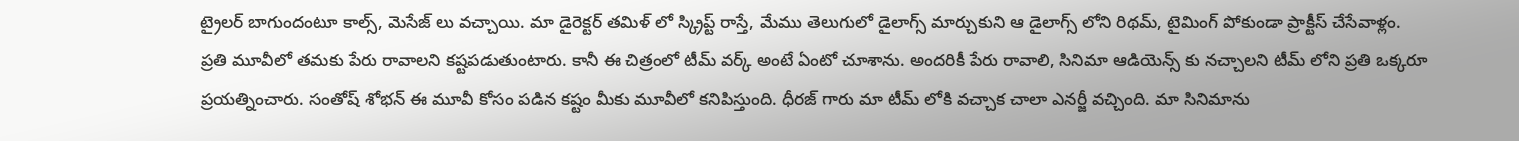ట్రైలర్ బాగుందంటూ కాల్స్, మెసేజ్ లు వచ్చాయి. మా డైరెక్టర్ తమిళ్ లో స్క్రిప్ట్ రాస్తే, మేము తెలుగులో డైలాగ్స్ మార్చుకుని ఆ డైలాగ్స్ లోని రిథమ్, టైమింగ్ పోకుండా ప్రాక్టీస్ చేసేవాళ్లం. ప్రతి మూవీలో తమకు పేరు రావాలని కష్టపడుతుంటారు. కానీ ఈ చిత్రంలో టీమ్ వర్క్ అంటే ఏంటో చూశాను. అందరికీ పేరు రావాలి, సినిమా ఆడియెన్స్ కు నచ్చాలని టీమ్ లోని ప్రతి ఒక్కరూ ప్రయత్నించారు. సంతోష్ శోభన్ ఈ మూవీ కోసం పడిన కష్టం మీకు మూవీలో కనిపిస్తుంది. ధీరజ్ గారు మా టీమ్ లోకి వచ్చాక చాలా ఎనర్జీ వచ్చింది. మా సినిమాను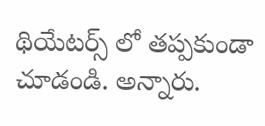థియేటర్స్ లో తప్పకుండా చూడండి. అన్నారు.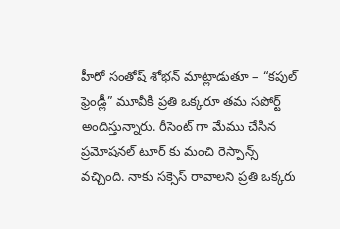హీరో సంతోష్ శోభన్ మాట్లాడుతూ – “కపుల్ ఫ్రెండ్లీ” మూవీకి ప్రతి ఒక్కరూ తమ సపోర్ట్ అందిస్తున్నారు. రీసెంట్ గా మేము చేసిన ప్రమోషనల్ టూర్ కు మంచి రెస్పాన్స్ వచ్చింది. నాకు సక్సెస్ రావాలని ప్రతి ఒక్కరు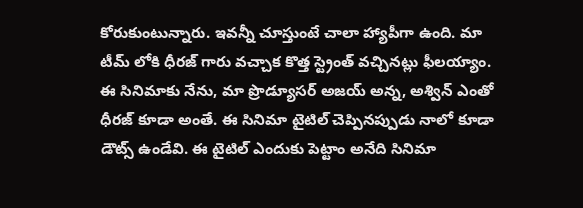కోరుకుంటున్నారు. ఇవన్నీ చూస్తుంటే చాలా హ్యాపీగా ఉంది. మా టీమ్ లోకి ధీరజ్ గారు వచ్చాక కొత్త స్ట్రెంత్ వచ్చినట్లు ఫీలయ్యాం. ఈ సినిమాకు నేను, మా ప్రొడ్యూసర్ అజయ్ అన్న, అశ్విన్ ఎంతో ధీరజ్ కూడా అంతే. ఈ సినిమా టైటిల్ చెప్పినప్పుడు నాలో కూడా డౌట్స్ ఉండేవి. ఈ టైటిల్ ఎందుకు పెట్టాం అనేది సినిమా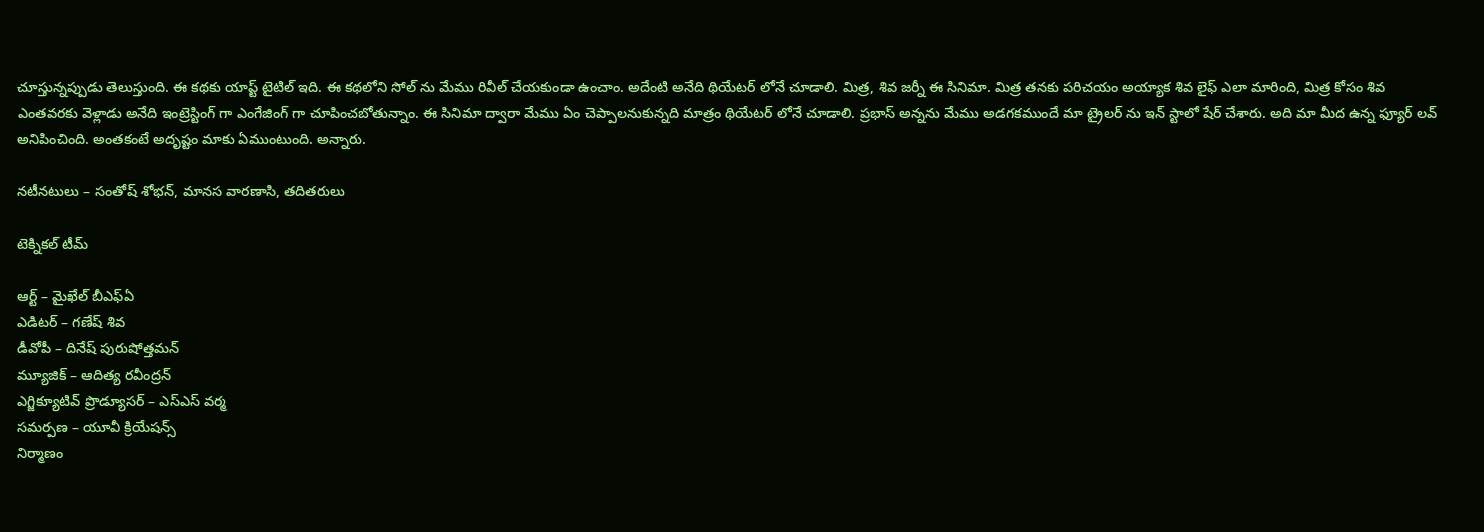చూస్తున్నప్పుడు తెలుస్తుంది. ఈ కథకు యాప్ట్ టైటిల్ ఇది. ఈ కథలోని సోల్ ను మేము రివీల్ చేయకుండా ఉంచాం. అదేంటి అనేది థియేటర్ లోనే చూడాలి. మిత్ర, శివ జర్నీ ఈ సినిమా. మిత్ర తనకు పరిచయం అయ్యాక శివ లైఫ్ ఎలా మారింది, మిత్ర కోసం శివ ఎంతవరకు వెళ్లాడు అనేది ఇంట్రెస్టింగ్ గా ఎంగేజింగ్ గా చూపించబోతున్నాం. ఈ సినిమా ద్వారా మేము ఏం చెప్పాలనుకున్నది మాత్రం థియేటర్ లోనే చూడాలి. ప్రభాస్ అన్నను మేము అడగకముందే మా ట్రైలర్ ను ఇన్ స్టాలో షేర్ చేశారు. అది మా మీద ఉన్న ఫ్యూర్ లవ్ అనిపించింది. అంతకంటే అదృష్టం మాకు ఏముంటుంది. అన్నారు.

నటీనటులు – సంతోష్ శోభన్, మానస వారణాసి, తదితరులు

టెక్నికల్ టీమ్

ఆర్ట్ – మైఖేల్ బీఎఫ్ఏ
ఎడిటర్ – గణేష్ శివ
డీవోపీ – దినేష్ పురుషోత్తమన్
మ్యూజిక్ – ఆదిత్య రవీంద్రన్
ఎగ్జిక్యూటివ్ ప్రొడ్యూసర్ – ఎస్ఎస్ వర్మ
సమర్పణ – యూవీ క్రియేషన్స్
నిర్మాణం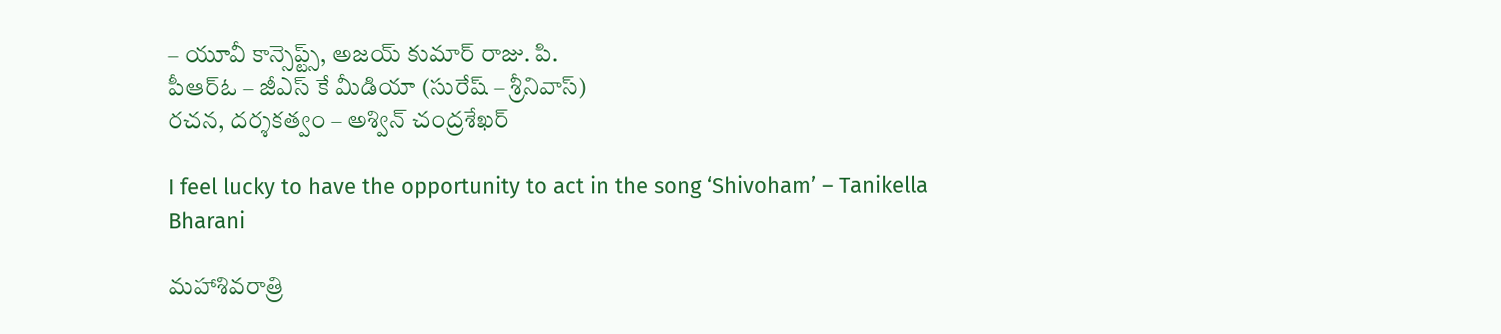– యూవీ కాన్సెప్ట్స్, అజయ్ కుమార్ రాజు. పి.
పీఆర్ఓ – జీఎస్ కే మీడియా (సురేష్ – శ్రీనివాస్)
రచన, దర్శకత్వం – అశ్విన్ చంద్రశేఖర్

I feel lucky to have the opportunity to act in the song ‘Shivoham’ – Tanikella Bharani

మహాశివరాత్రి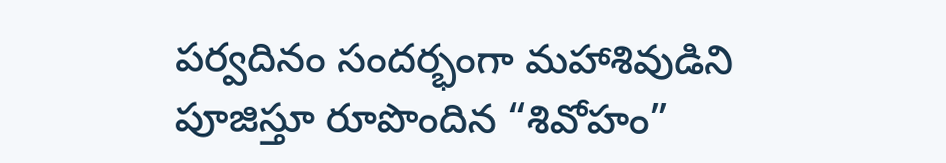పర్వదినం సందర్భంగా మహాశివుడిని పూజిస్తూ రూపొందిన “శివోహం”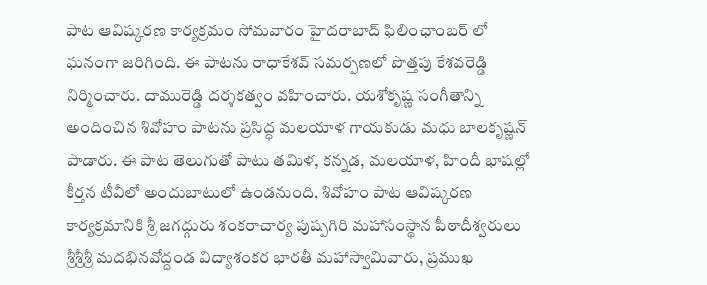పాట ఆవిష్కరణ కార్యక్రమం సోమవారం హైదరాబాద్ ఫిలింఛాంబర్ లో ఘనంగా జరిగింది. ఈ పాటను రాధాకేశవ్ సమర్పణలో పొత్తపు కేశవరెడ్డి నిర్మించారు. దామురెడ్డి దర్శకత్వం వహించారు. యశోకృష్ణ సంగీతాన్ని అందించిన శివోహం పాటను ప్రసిద్ధ మలయాళ గాయకుడు మధు బాలకృష్ణన్ పాడారు. ఈ పాట తెలుగుతో పాటు తమిళ, కన్నడ, మలయాళ, హిందీ భాషల్లో కీర్తన టీవీలో అందుబాటులో ఉండనుంది. శివోహం పాట ఆవిష్కరణ కార్యక్రమానికి శ్రీ జగద్గురు శంకరాచార్య పుష్పగిరి మహాసంస్థాన పీఠాదీశ్వరులు శ్రీశ్రీశ్రీ మదభినవోద్దండ విద్యాశంకర భారతీ మహాస్వామివారు, ప్రముఖ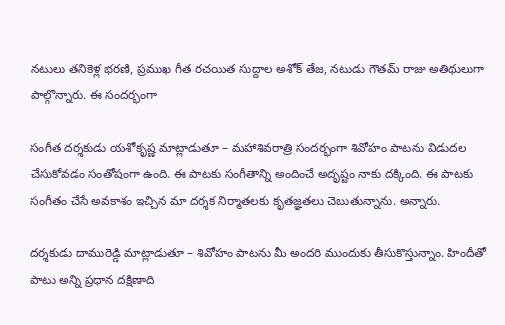నటులు తనికెళ్ల భరణి, ప్రముఖ గీత రచయిత సుద్దాల అశోక్ తేజ, నటుడు గౌతమ్ రాజు అతిథులుగా పాల్గొన్నారు. ఈ సందర్భంగా

సంగీత దర్శకుడు యశోకృష్ణ మాట్లాడుతూ – మహాశివరాత్రి సందర్భంగా శివోహం పాటను విడుదల చేసుకోవడం సంతోషంగా ఉంది. ఈ పాటకు సంగీతాన్ని అందించే అదృష్టం నాకు దక్కింది. ఈ పాటకు సంగీతం చేసే అవకాశం ఇచ్చిన మా దర్శక నిర్మాతలకు కృతజ్ఞతలు చెబుతున్నాను. అన్నారు.

దర్శకుడు దామురెడ్డి మాట్లాడుతూ – శివోహం పాటను మీ అందరి ముందుకు తీసుకొస్తున్నాం. హిందీతో పాటు అన్ని ప్రధాన దక్షిణాది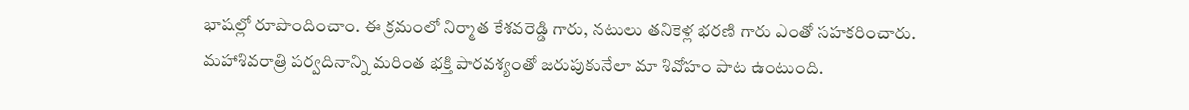భాషల్లో రూపొందించాం. ఈ క్రమంలో నిర్మాత కేశవరెడ్డి గారు, నటులు తనికెళ్ల భరణి గారు ఎంతో సహకరించారు. మహాశివరాత్రి పర్వదినాన్ని మరింత భక్తి పారవశ్యంతో జరుపుకునేలా మా శివోహం పాట ఉంటుంది.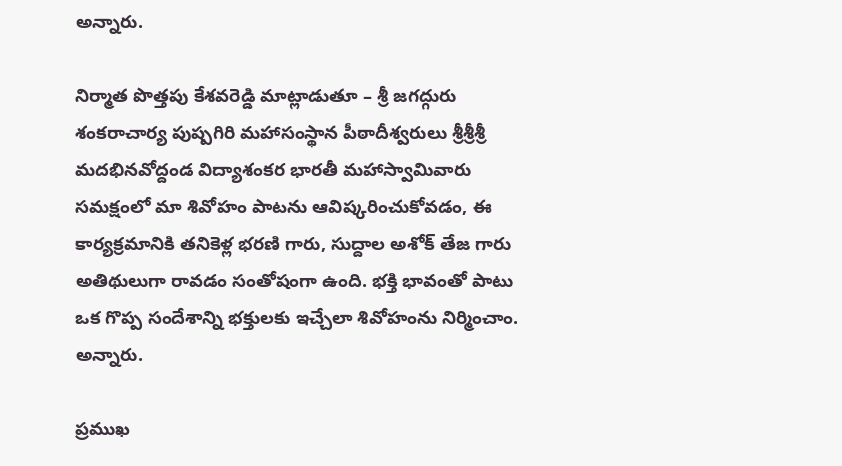అన్నారు.

నిర్మాత పొత్తపు కేశవరెడ్డి మాట్లాడుతూ – శ్రీ జగద్గురు శంకరాచార్య పుష్పగిరి మహాసంస్థాన పీఠాదీశ్వరులు శ్రీశ్రీశ్రీ మదభినవోద్దండ విద్యాశంకర భారతీ మహాస్వామివారు సమక్షంలో మా శివోహం పాటను ఆవిష్కరించుకోవడం, ఈ కార్యక్రమానికి తనికెళ్ల భరణి గారు, సుద్దాల అశోక్ తేజ గారు అతిథులుగా రావడం సంతోషంగా ఉంది. భక్తి భావంతో పాటు ఒక గొప్ప సందేశాన్ని భక్తులకు ఇచ్చేలా శివోహంను నిర్మించాం. అన్నారు.

ప్రముఖ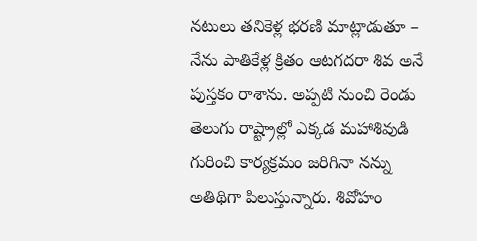నటులు తనికెళ్ల భరణి మాట్లాడుతూ – నేను పాతికేళ్ల క్రితం ఆటగదరా శివ అనే పుస్తకం రాశాను. అప్పటి నుంచి రెండు తెలుగు రాష్ట్రాల్లో ఎక్కడ మహాశివుడి గురించి కార్యక్రమం జరిగినా నన్ను అతిథిగా పిలుస్తున్నారు. శివోహం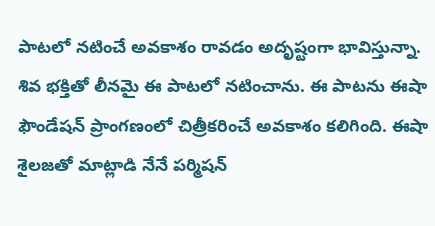పాటలో నటించే అవకాశం రావడం అదృష్టంగా భావిస్తున్నా. శివ భక్తితో లీనమై ఈ పాటలో నటించాను. ఈ పాటను ఈషా ఫౌండేషన్ ప్రాంగణంలో చిత్రీకరించే అవకాశం కలిగింది. ఈషా శైలజతో మాట్లాడి నేనే పర్మిషన్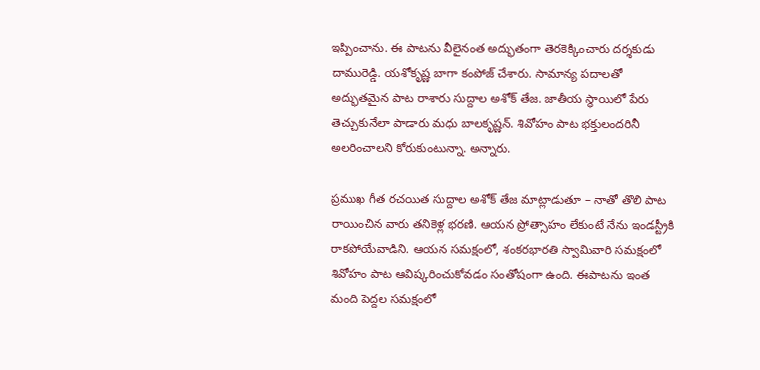ఇప్పించాను. ఈ పాటను వీలైనంత అద్భుతంగా తెరకెక్కించారు దర్శకుడు దామురెడ్డి. యశోకృష్ణ బాగా కంపోజ్ చేశారు. సామాన్య పదాలతో అద్భుతమైన పాట రాశారు సుద్దాల అశోక్ తేజ. జాతీయ స్థాయిలో పేరు తెచ్చుకునేలా పాడారు మధు బాలకృష్ణన్. శివోహం పాట భక్తులందరినీ అలరించాలని కోరుకుంటున్నా. అన్నారు.

ప్రముఖ గీత రచయిత సుద్దాల అశోక్ తేజ మాట్లాడుతూ – నాతో తొలి పాట రాయించిన వారు తనికెళ్ల భరణి. ఆయన ప్రోత్సాహం లేకుంటే నేను ఇండస్ట్రీకి రాకపోయేవాడిని. ఆయన సమక్షంలో, శంకరభారతి స్వామివారి సమక్షంలో శివోహం పాట ఆవిష్కరించుకోవడం సంతోషంగా ఉంది. ఈపాటను ఇంత మంది పెద్దల సమక్షంలో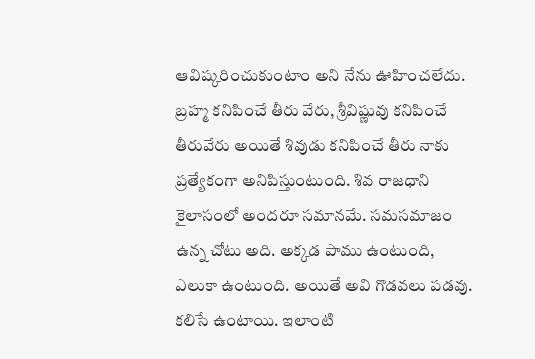ఆవిష్కరించుకుంటాం అని నేను ఊహించలేదు. బ్రహ్మ కనిపించే తీరు వేరు, శ్రీవిష్ణువు కనిపించే తీరువేరు అయితే శివుడు కనిపించే తీరు నాకు ప్రత్యేకంగా అనిపిస్తుంటుంది. శివ రాజధాని కైలాసంలో అందరూ సమానమే. సమసమాజం ఉన్న చోటు అది. అక్కడ పాము ఉంటుంది, ఎలుకా ఉంటుంది. అయితే అవి గొడవలు పడవు. కలిసే ఉంటాయి. ఇలాంటి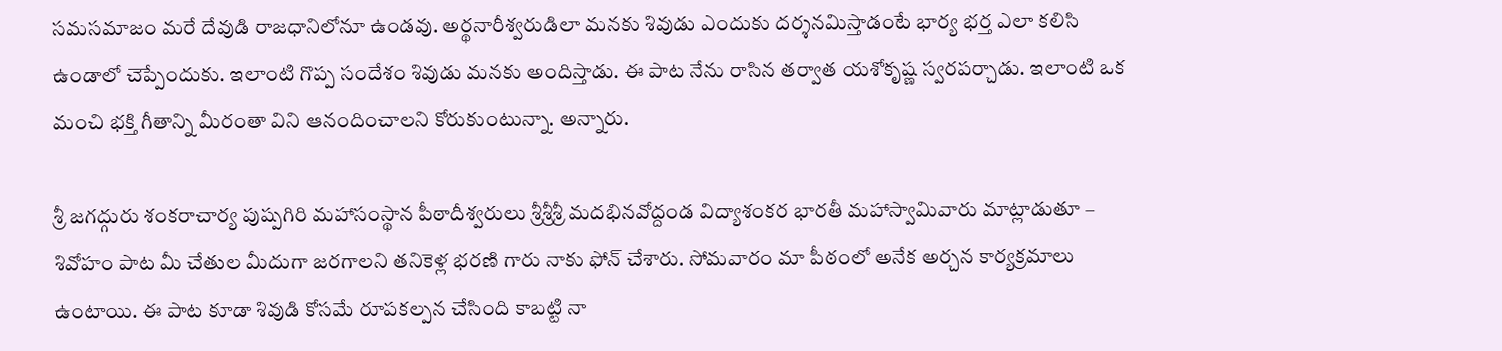సమసమాజం మరే దేవుడి రాజధానిలోనూ ఉండవు. అర్థనారీశ్వరుడిలా మనకు శివుడు ఎందుకు దర్శనమిస్తాడంటే భార్య భర్త ఎలా కలిసి ఉండాలో చెప్పేందుకు. ఇలాంటి గొప్ప సందేశం శివుడు మనకు అందిస్తాడు. ఈ పాట నేను రాసిన తర్వాత యశోకృష్ణ స్వరపర్చాడు. ఇలాంటి ఒక మంచి భక్తి గీతాన్ని మీరంతా విని ఆనందించాలని కోరుకుంటున్నా. అన్నారు.

శ్రీ జగద్గురు శంకరాచార్య పుష్పగిరి మహాసంస్థాన పీఠాదీశ్వరులు శ్రీశ్రీశ్రీ మదభినవోద్దండ విద్యాశంకర భారతీ మహాస్వామివారు మాట్లాడుతూ – శివోహం పాట మీ చేతుల మీదుగా జరగాలని తనికెళ్ల భరణి గారు నాకు ఫోన్ చేశారు. సోమవారం మా పీఠంలో అనేక అర్చన కార్యక్రమాలు ఉంటాయి. ఈ పాట కూడా శివుడి కోసమే రూపకల్పన చేసింది కాబట్టి నా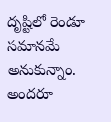దృష్టిలో రెండూ సమానమే అనుకున్నాం. అందరూ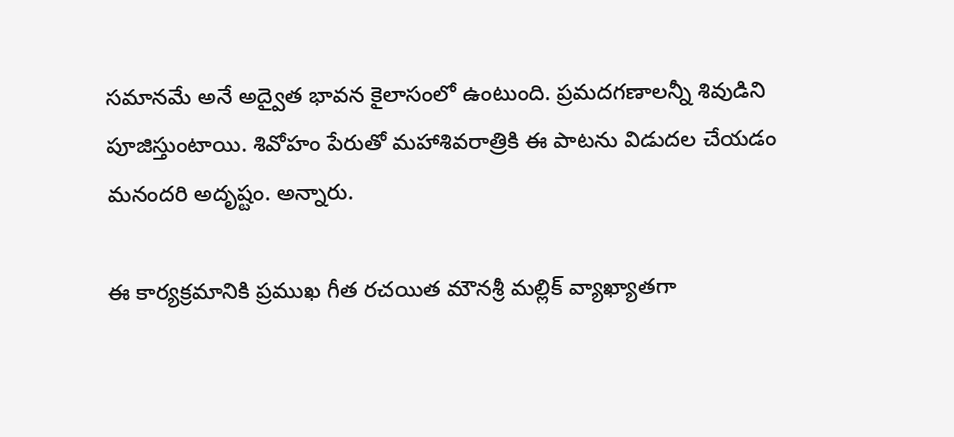సమానమే అనే అద్వైత భావన కైలాసంలో ఉంటుంది. ప్రమదగణాలన్నీ శివుడిని పూజిస్తుంటాయి. శివోహం పేరుతో మహాశివరాత్రికి ఈ పాటను విడుదల చేయడం మనందరి అదృష్టం. అన్నారు.

ఈ కార్యక్రమానికి ప్రముఖ గీత రచయిత మౌనశ్రీ మల్లిక్ వ్యాఖ్యాతగా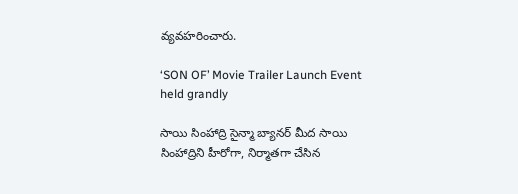వ్యవహరించారు.

‘SON OF’ Movie Trailer Launch Event held grandly

సాయి సింహాద్రి సైన్మా బ్యానర్ మీద సాయి సింహాద్రిని హీరోగా, నిర్మాతగా చేసిన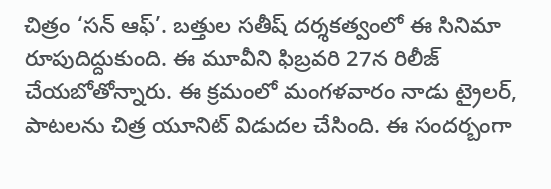చిత్రం ‘సన్ ఆఫ్’. బత్తుల సతీష్ దర్శకత్వంలో ఈ సినిమా రూపుదిద్దుకుంది. ఈ మూవీని ఫిబ్రవరి 27న రిలీజ్ చేయబోతోన్నారు. ఈ క్రమంలో మంగళవారం నాడు ట్రైలర్‌, పాటలను చిత్ర యూనిట్ విడుదల చేసింది. ఈ సంద‌ర్బంగా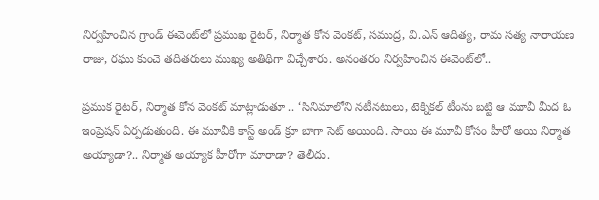నిర్వ‌హించిన గ్రాండ్ ఈవెంట్‌లో ప్ర‌ముఖ రైట‌ర్‌, నిర్మాత కోన వెంకట్, సముద్ర, వి.ఎన్ ఆదిత్య, రామ సత్య నారాయణ రాజు, రఘు కుంచె తదితరులు ముఖ్య అతిథిగా విచ్చేశారు. అనంతరం నిర్వహించిన ఈవెంట్‌లో..

ప్ర‌ముక రైట‌ర్‌, నిర్మాత కోన వెంకట్ మాట్లాడుతూ .. ‘సినిమాలోని నటీనటులు, టెక్నికల్ టీంను బట్టి ఆ మూవీ మీద ఓ ఇంప్రెషన్ ఏర్పడుతుంది. ఈ మూవీకి కాస్ట్ అండ్ క్రూ బాగా సెట్ అయింది. సాయి ఈ మూవీ కోసం హీరో అయి నిర్మాత అయ్యాడా?.. నిర్మాత అయ్యాక హీరోగా మారాడా? తెలీదు.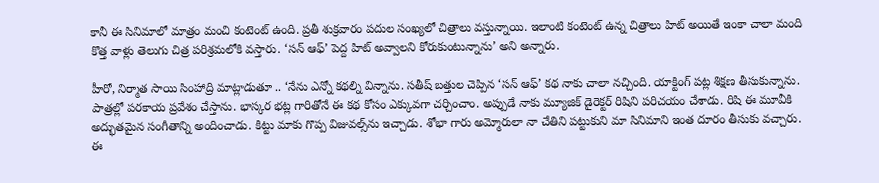కానీ ఈ సినిమాలో మాత్రం మంచి కంటెంట్ ఉంది. ప్రతీ శుక్రవారం పదుల సంఖ్యలో చిత్రాలు వస్తున్నాయి. ఇలాంటి కంటెంట్ ఉన్న చిత్రాలు హిట్ అయితే ఇంకా చాలా మంది కొత్త వాళ్లు తెలుగు చిత్ర పరిశ్రమలోకి వస్తారు. ‘సన్ ఆఫ్’ పెద్ద హిట్ అవ్వాలని కోరుకుంటున్నాను’ అని అన్నారు.

హీరో, నిర్మాత సాయి సింహాద్రి మాట్లాడుతూ .. ‘నేను ఎన్నో కథల్ని విన్నాను. సతీష్ బత్తుల చెప్పిన ‘సన్ ఆఫ్’ కథ నాకు చాలా నచ్చింది. యాక్టింగ్ పట్ల శిక్షణ తీసుకున్నాను. పాత్రల్లో పరకాయ ప్రవేశం చేస్తాను. భాస్కర భట్ల గారితోనే ఈ కథ కోసం ఎక్కువగా చర్చించాం. అప్పుడే నాకు మ్యూజిక్ డైరెక్టర్ రిషిని పరిచయం చేశాడు. రిషి ఈ మూవీకి అద్భుతమైన సంగీతాన్ని అందించాడు. కిట్టు మాకు గొప్ప విజువల్స్‌ను ఇచ్చాడు. శోభా గారు అమ్మోరులా నా చేతిని పట్టుకుని మా సినిమాని ఇంత దూరం తీసుకు వచ్చారు. ఈ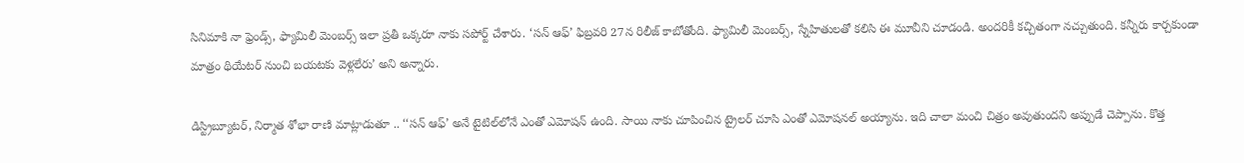సినిమాకి నా ఫ్రెండ్స్, ఫ్యామిలీ మెంబర్స్ ఇలా ప్రతీ ఒక్కరూ నాకు సపోర్ట్ చేశారు. ‘సన్ ఆఫ్’ ఫిబ్రవరి 27న రిలీజ్ కాబోతోంది. ఫ్యామిలీ మెంబర్స్, స్నేహితులతో కలిసి ఈ మూవీని చూడండి. అందరికీ కచ్చితంగా నచ్చుతుంది. కన్నీరు కార్చకుండా మాత్రం థియేటర్ నుంచి బయటకు వెళ్లలేరు’ అని అన్నారు.

డిస్ట్రిబ్యూటర్, నిర్మాత‌ శోభా రాణి మాట్లాడుతూ .. ‘‘సన్ ఆఫ్’ అనే టైటిల్‌లోనే ఎంతో ఎమోషన్ ఉంది. సాయి నాకు చూపించిన ట్రైలర్ చూసి ఎంతో ఎమోషనల్ అయ్యాను. ఇది చాలా మంచి చిత్రం అవుతుందని అప్పుడే చెప్పాను. కొత్త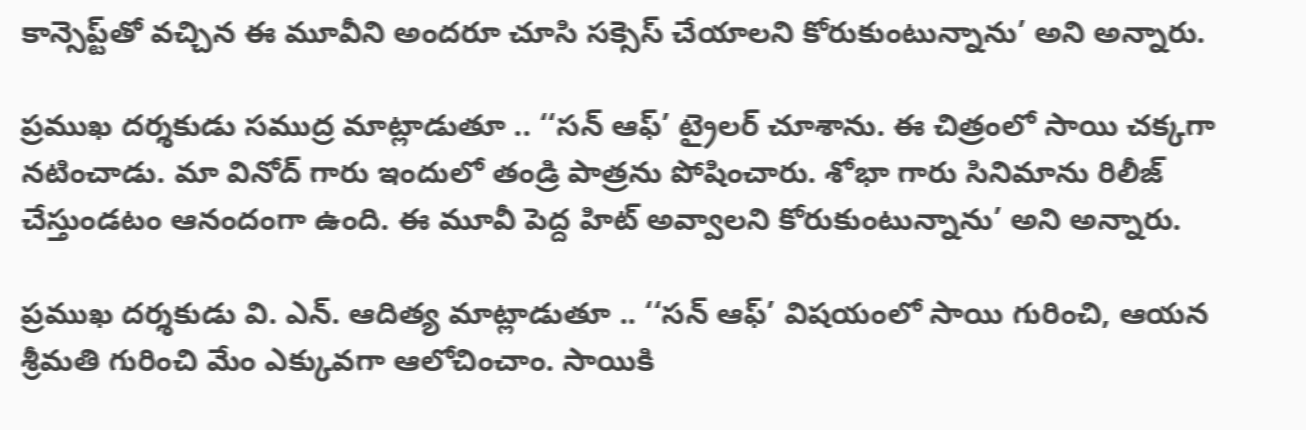కాన్సెప్ట్‌తో వచ్చిన ఈ మూవీని అందరూ చూసి సక్సెస్ చేయాలని కోరుకుంటున్నాను’ అని అన్నారు.

ప్రముఖ దర్శకుడు సముద్ర మాట్లాడుతూ .. ‘‘సన్ ఆఫ్’ ట్రైలర్ చూశాను. ఈ చిత్రంలో సాయి చక్కగా నటించాడు. మా వినోద్ గారు ఇందులో తండ్రి పాత్రను పోషించారు. శోభా గారు సినిమాను రిలీజ్ చేస్తుండటం ఆనందంగా ఉంది. ఈ మూవీ పెద్ద హిట్ అవ్వాలని కోరుకుంటున్నాను’ అని అన్నారు.

ప్రముఖ దర్శకుడు వి. ఎన్. ఆదిత్య మాట్లాడుతూ .. ‘‘సన్ ఆఫ్’ విషయంలో సాయి గురించి, ఆయన శ్రీమతి గురించి మేం ఎక్కువగా ఆలోచించాం. సాయికి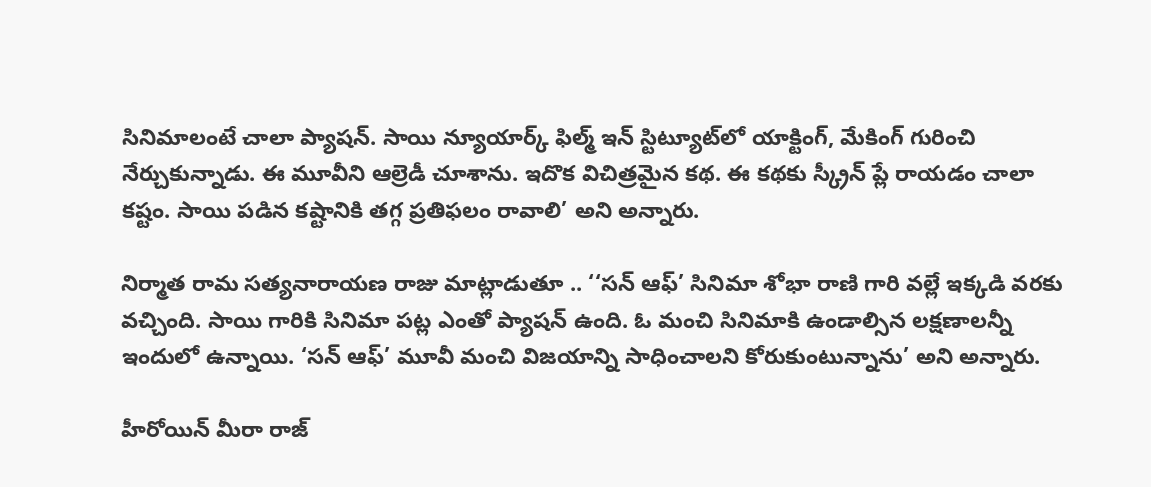సినిమాలంటే చాలా ప్యాషన్. సాయి న్యూయార్క్ ఫిల్మ్ ఇన్ స్టిట్యూట్‌లో యాక్టింగ్, మేకింగ్ గురించి నేర్చుకున్నాడు. ఈ మూవీని ఆల్రెడీ చూశాను. ఇదొక విచిత్రమైన కథ. ఈ కథకు స్క్రీన్ ప్లే రాయడం చాలా కష్టం. సాయి పడిన కష్టానికి తగ్గ ప్రతిఫలం రావాలి’ అని అన్నారు.

నిర్మాత రామ సత్యనారాయణ రాజు మాట్లాడుతూ .. ‘‘సన్ ఆఫ్’ సినిమా శోభా రాణి గారి వల్లే ఇక్కడి వరకు వచ్చింది. సాయి గారికి సినిమా పట్ల ఎంతో ప్యాషన్ ఉంది. ఓ మంచి సినిమాకి ఉండాల్సిన లక్షణాలన్నీ ఇందులో ఉన్నాయి. ‘సన్ ఆఫ్’ మూవీ మంచి విజయాన్ని సాధించాలని కోరుకుంటున్నాను’ అని అన్నారు.

హీరోయిన్ మీరా రాజ్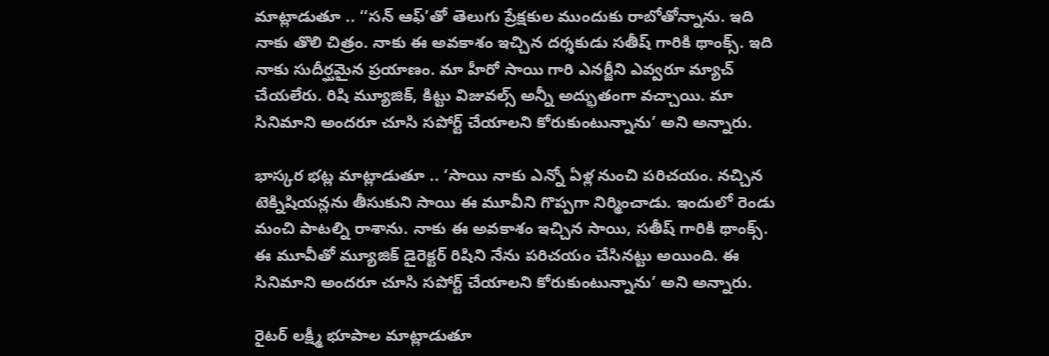మాట్లాడుతూ .. ‘‘సన్ ఆఫ్’తో తెలుగు ప్రేక్షకుల ముందుకు రాబోతోన్నాను. ఇది నాకు తొలి చిత్రం. నాకు ఈ అవకాశం ఇచ్చిన దర్శకుడు సతీష్ గారికి థాంక్స్. ఇది నాకు సుదీర్ఘమైన ప్రయాణం. మా హీరో సాయి గారి ఎనర్జీని ఎవ్వరూ మ్యాచ్ చేయలేరు. రిషి మ్యూజిక్, కిట్టు విజువల్స్ అన్నీ అద్భుతంగా వచ్చాయి. మా సినిమాని అందరూ చూసి సపోర్ట్ చేయాలని కోరుకుంటున్నాను’ అని అన్నారు.

భాస్కర భట్ల మాట్లాడుతూ .. ‘సాయి నాకు ఎన్నో ఏళ్ల నుంచి పరిచయం. నచ్చిన టెక్నిషియన్లను తీసుకుని సాయి ఈ మూవీని గొప్పగా నిర్మించాడు. ఇందులో రెండు మంచి పాటల్ని రాశాను. నాకు ఈ అవకాశం ఇచ్చిన సాయి, సతీష్ గారికి థాంక్స్. ఈ మూవీతో మ్యూజిక్ డైరెక్టర్‌ రిషిని నేను పరిచయం చేసినట్టు అయింది. ఈ సినిమాని అందరూ చూసి సపోర్ట్ చేయాలని కోరుకుంటున్నాను’ అని అన్నారు.

రైటర్ లక్ష్మీ భూపాల మాట్లాడుతూ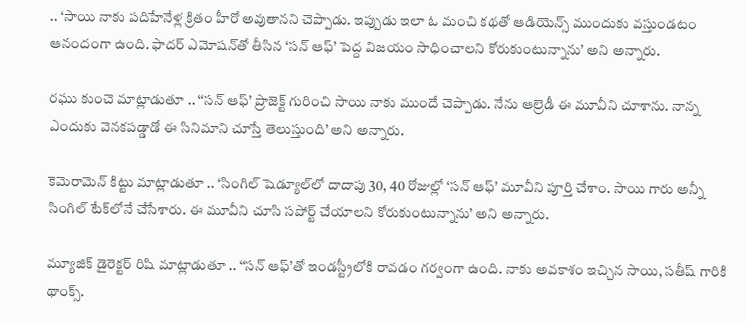.. ‘సాయి నాకు పదిహేనేళ్ల క్రితం హీరో అవుతానని చెప్పాడు. ఇప్పుడు ఇలా ఓ మంచి కథతో ఆడియెన్స్ ముందుకు వస్తుండటం ఆనందంగా ఉంది. ఫాదర్ ఎమోషన్‌తో తీసిన ‘సన్ ఆఫ్’ పెద్ద విజయం సాధించాలని కోరుకుంటున్నాను’ అని అన్నారు.

రఘు కుంచె మాట్లాడుతూ .. ‘‘సన్ ఆఫ్’ ప్రాజెక్ట్ గురించి సాయి నాకు ముందే చెప్పాడు. నేను ఆల్రెడీ ఈ మూవీని చూశాను. నాన్న ఎందుకు వెనకపడ్డాడో ఈ సినిమాని చూస్తే తెలుస్తుంది’ అని అన్నారు.

కెమెరామెన్ కిట్టు మాట్లాడుతూ .. ‘సింగిల్ షెడ్యూల్‌లో దాదాపు 30, 40 రోజుల్లో ‘సన్ ఆఫ్’ మూవీని పూర్తి చేశాం. సాయి గారు అన్నీ సింగిల్ టేక్‌లోనే చేసేశారు. ఈ మూవీని చూసి సపోర్ట్ చేయాలని కోరుకుంటున్నాను’ అని అన్నారు.

మ్యూజిక్ డైరెక్టర్ రిషి మాట్లాడుతూ .. ‘‘సన్ ఆఫ్’తో ఇండస్ట్రీలోకి రావడం గర్వంగా ఉంది. నాకు అవకాశం ఇచ్చిన సాయి, సతీష్ గారికి థాంక్స్.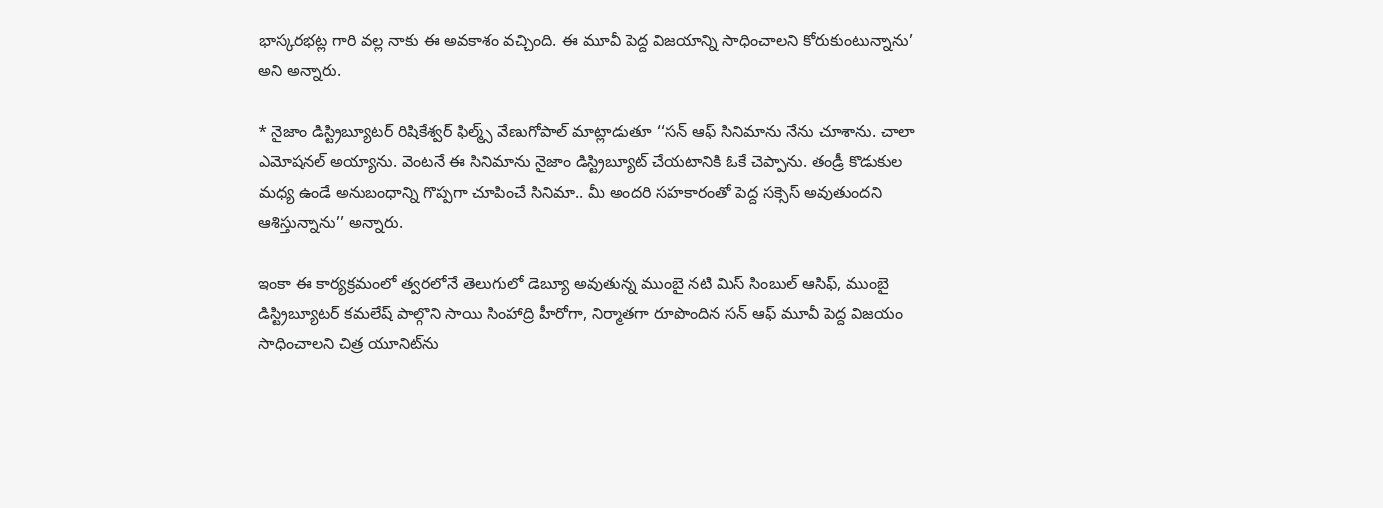భాస్కరభట్ల గారి వల్ల నాకు ఈ అవకాశం వచ్చింది. ఈ మూవీ పెద్ద విజయాన్ని సాధించాలని కోరుకుంటున్నాను’ అని అన్నారు.

* నైజాం డిస్ట్రిబ్యూట‌ర్‌ రిషికేశ్వ‌ర్ ఫిల్మ్స్ వేణుగోపాల్ మాట్లాడుతూ ‘‘సన్ ఆఫ్ సినిమాను నేను చూశాను. చాలా ఎమోష‌న‌ల్ అయ్యాను. వెంట‌నే ఈ సినిమాను నైజాం డిస్ట్రిబ్యూట్ చేయ‌టానికి ఓకే చెప్పాను. తండ్రీ కొడుకుల మ‌ధ్య ఉండే అనుబంధాన్ని గొప్ప‌గా చూపించే సినిమా.. మీ అంద‌రి స‌హకారంతో పెద్ద స‌క్సెస్ అవుతుంద‌ని ఆశిస్తున్నాను’’ అన్నారు.

ఇంకా ఈ కార్య‌క్ర‌మంలో త్వ‌ర‌లోనే తెలుగులో డెబ్యూ అవుతున్న ముంబై న‌టి మిస్ సింబుల్ ఆసిఫ్‌, ముంబై డిస్ట్రిబ్యూట‌ర్ క‌మ‌లేష్ పాల్గొని సాయి సింహాద్రి హీరోగా, నిర్మాత‌గా రూపొందిన స‌న్ ఆఫ్ మూవీ పెద్ద విజ‌యం సాధించాల‌ని చిత్ర యూనిట్‌ను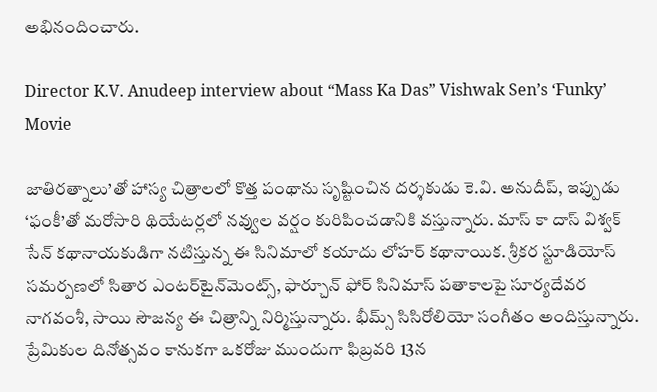అభినందించారు.

Director K.V. Anudeep interview about “Mass Ka Das” Vishwak Sen’s ‘Funky’ Movie

జాతిరత్నాలు’తో హాస్య చిత్రాలలో కొత్త పంథాను సృష్టించిన దర్శకుడు కె.వి. అనుదీప్, ఇప్పుడు ‘ఫంకీ’తో మరోసారి థియేటర్లలో నవ్వుల వర్షం కురిపించడానికి వస్తున్నారు. మాస్ కా దాస్ విశ్వక్ సేన్ కథానాయకుడిగా నటిస్తున్న ఈ సినిమాలో కయాదు లోహర్‌ కథానాయిక. శ్రీకర స్టూడియోస్ సమర్పణలో సితార ఎంటర్‌టైన్‌మెంట్స్, ఫార్చూన్ ఫోర్ సినిమాస్ పతాకాలపై సూర్యదేవర నాగవంశీ, సాయి సౌజన్య ఈ చిత్రాన్ని నిర్మిస్తున్నారు. భీమ్స్ సిసిరోలియో సంగీతం అందిస్తున్నారు.
ప్రేమికుల దినోత్సవం కానుకగా ఒకరోజు ముందుగా ఫిబ్రవరి 13న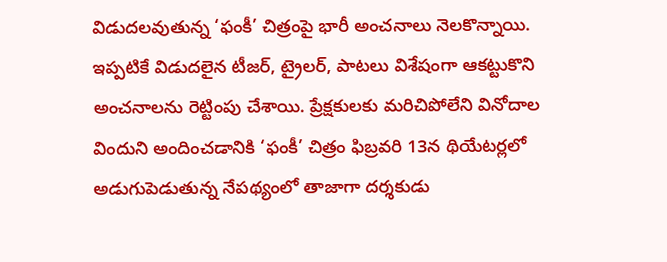విడుదలవుతున్న ‘ఫంకీ’ చిత్రంపై భారీ అంచనాలు నెలకొన్నాయి. ఇప్పటికే విడుదలైన టీజర్‌, ట్రైలర్, పాటలు విశేషంగా ఆకట్టుకొని అంచనాలను రెట్టింపు చేశాయి. ప్రేక్షకులకు మరిచిపోలేని వినోదాల విందుని అందించడానికి ‘ఫంకీ’ చిత్రం ఫిబ్రవరి 13న థియేటర్లలో అడుగుపెడుతున్న నేపథ్యంలో తాజాగా దర్శకుడు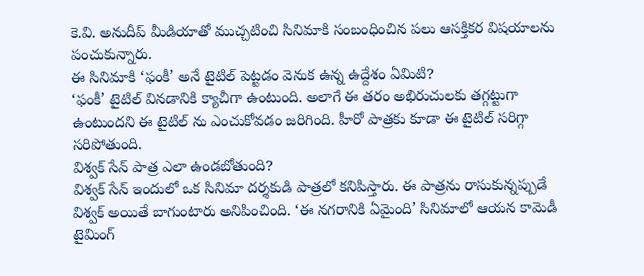కె.వి. అనుదీప్ మీడియాతో ముచ్చటించి సినిమాకి సంబంధించిన పలు ఆసక్తికర విషయాలను పంచుకున్నారు.
ఈ సినిమాకి ‘ఫంకీ’ అనే టైటిల్ పెట్టడం వెనుక ఉన్న ఉద్దేశం ఏమిటి?
‘ఫంకీ’ టైటిల్ వినడానికి క్యాచీగా ఉంటుంది. అలాగే ఈ తరం అభిరుచులకు తగ్గట్టుగా ఉంటుందని ఈ టైటిల్ ను ఎంచుకోవడం జరిగింది. హీరో పాత్రకు కూడా ఈ టైటిల్ సరిగ్గా సరిపోతుంది.
విశ్వక్ సేన్ పాత్ర ఎలా ఉండబోతుంది?
విశ్వక్ సేన్ ఇందులో ఒక సినిమా దర్శకుడి పాత్రలో కనిపిస్తారు. ఈ పాత్రను రాసుకున్నప్పుడే విశ్వక్ అయితే బాగుంటారు అనిపించింది. ‘ఈ నగరానికి ఏమైంది’ సినిమాలో ఆయన కామెడీ టైమింగ్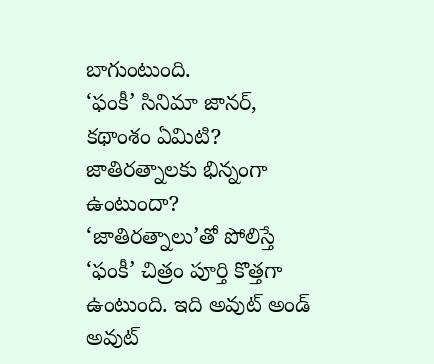బాగుంటుంది.
‘ఫంకీ’ సినిమా జానర్, కథాంశం ఏమిటి? జాతిరత్నాలకు భిన్నంగా ఉంటుందా?
‘జాతిరత్నాలు’తో పోలిస్తే ‘ఫంకీ’ చిత్రం పూర్తి కొత్తగా ఉంటుంది. ఇది అవుట్ అండ్ అవుట్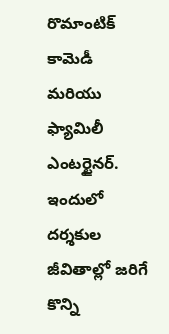రొమాంటిక్ కామెడీ మరియు ఫ్యామిలీ ఎంటర్టైనర్. ఇందులో దర్శకుల జీవితాల్లో జరిగే కొన్ని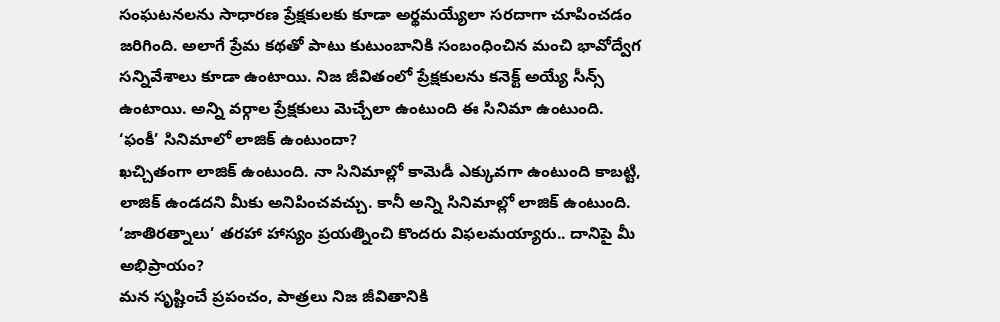సంఘటనలను సాధారణ ప్రేక్షకులకు కూడా అర్థమయ్యేలా సరదాగా చూపించడం జరిగింది. అలాగే ప్రేమ కథతో పాటు కుటుంబానికి సంబంధించిన మంచి భావోద్వేగ సన్నివేశాలు కూడా ఉంటాయి. నిజ జీవితంలో ప్రేక్షకులను కనెక్ట్ అయ్యే సీన్స్ ఉంటాయి. అన్ని వర్గాల ప్రేక్షకులు మెచ్చేలా ఉంటుంది ఈ సినిమా ఉంటుంది.
‘ఫంకీ’ సినిమాలో లాజిక్ ఉంటుందా?
ఖచ్చితంగా లాజిక్ ఉంటుంది. నా సినిమాల్లో కామెడీ ఎక్కువగా ఉంటుంది కాబట్టి, లాజిక్ ఉండదని మీకు అనిపించవచ్చు. కానీ అన్ని సినిమాల్లో లాజిక్ ఉంటుంది.
‘జాతిరత్నాలు’ తరహా హాస్యం ప్రయత్నించి కొందరు విఫలమయ్యారు.. దానిపై మీ అభిప్రాయం?
మన సృష్టించే ప్రపంచం, పాత్రలు నిజ జీవితానికి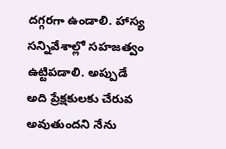దగ్గరగా ఉండాలి. హాస్య సన్నివేశాల్లో సహజత్వం ఉట్టిపడాలి. అప్పుడే అది ప్రేక్షకులకు చేరువ అవుతుందని నేను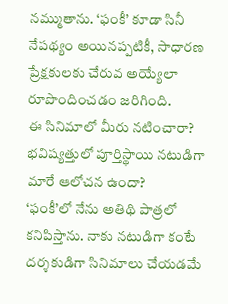నమ్ముతాను. ‘ఫంకీ’ కూడా సినీ నేపథ్యం అయినప్పటికీ, సాధారణ ప్రేక్షకులకు చేరువ అయ్యేలా రూపొందించడం జరిగింది.
ఈ సినిమాలో మీరు నటించారా? భవిష్యత్తులో పూర్తిస్థాయి నటుడిగా మారే ఆలోచన ఉందా?
‘ఫంకీ’లో నేను అతిథి పాత్రలో కనిపిస్తాను. నాకు నటుడిగా కంటే దర్శకుడిగా సినిమాలు చేయడమే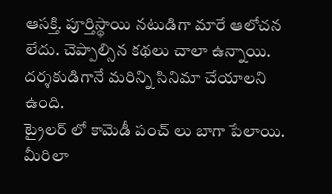ఆసక్తి. పూర్తిస్థాయి నటుడిగా మారే ఆలోచన లేదు. చెప్పాల్సిన కథలు చాలా ఉన్నాయి. దర్శకుడిగానే మరిన్ని సినిమా చేయాలని ఉంది.
ట్రైలర్ లో కామెడీ పంచ్ లు బాగా పేలాయి. మీరిలా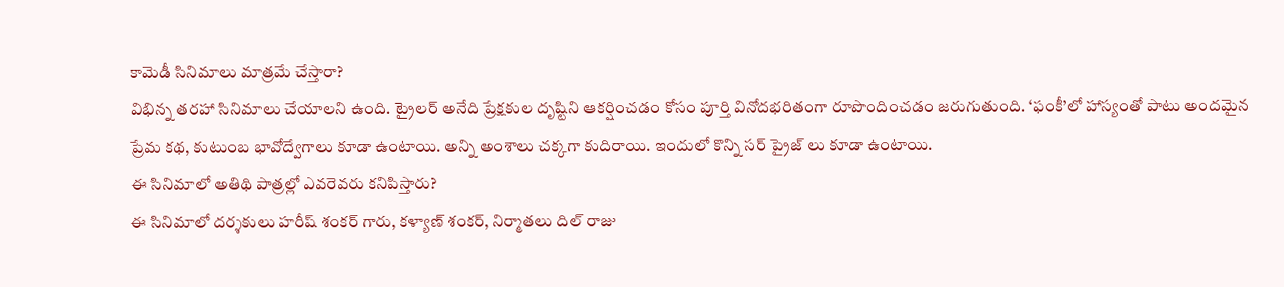కామెడీ సినిమాలు మాత్రమే చేస్తారా?
విభిన్న తరహా సినిమాలు చేయాలని ఉంది. ట్రైలర్ అనేది ప్రేక్షకుల దృష్టిని ఆకర్షించడం కోసం పూర్తి వినోదభరితంగా రూపొందించడం జరుగుతుంది. ‘ఫంకీ’లో హాస్యంతో పాటు అందమైన ప్రేమ కథ, కుటుంబ భావోద్వేగాలు కూడా ఉంటాయి. అన్ని అంశాలు చక్కగా కుదిరాయి. ఇందులో కొన్ని సర్ ప్రైజ్ లు కూడా ఉంటాయి.
ఈ సినిమాలో అతిథి పాత్రల్లో ఎవరెవరు కనిపిస్తారు?
ఈ సినిమాలో దర్శకులు హరీష్ శంకర్ గారు, కళ్యాణ్ శంకర్, నిర్మాతలు దిల్ రాజు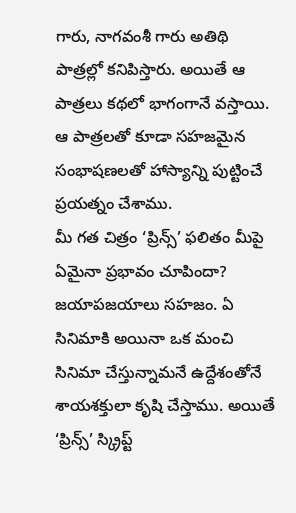గారు, నాగవంశీ గారు అతిథి పాత్రల్లో కనిపిస్తారు. అయితే ఆ పాత్రలు కథలో భాగంగానే వస్తాయి. ఆ పాత్రలతో కూడా సహజమైన సంభాషణలతో హాస్యాన్ని పుట్టించే ప్రయత్నం చేశాము.
మీ గత చిత్రం ‘ప్రిన్స్’ ఫలితం మీపై ఏమైనా ప్రభావం చూపిందా?
జయాపజయాలు సహజం. ఏ సినిమాకి అయినా ఒక మంచి సినిమా చేస్తున్నామనే ఉద్దేశంతోనే శాయశక్తులా కృషి చేస్తాము. అయితే ‘ప్రిన్స్’ స్క్రిప్ట్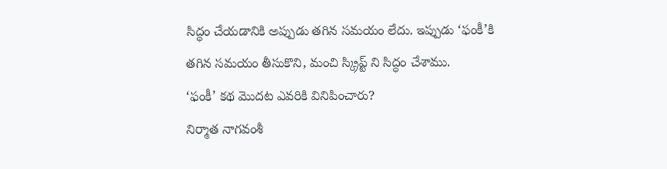సిద్ధం చేయడానికి అప్పుడు తగిన సమయం లేదు. ఇప్పుడు ‘ఫంకీ’కి తగిన సమయం తీసుకొని, మంచి స్క్రిప్ట్ ని సిద్ధం చేశాము.
‘ఫంకీ’ కథ మొదట ఎవరికి వినిపించారు?
నిర్మాత నాగవంశీ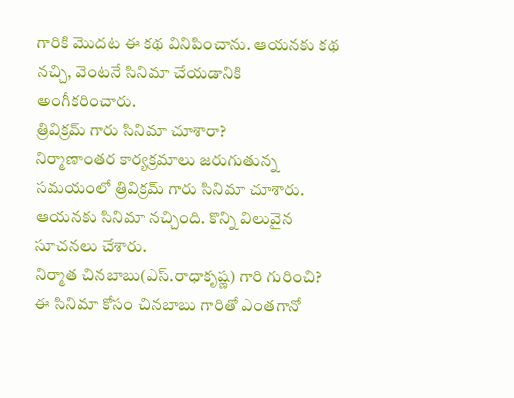గారికి మొదట ఈ కథ వినిపించాను. ఆయనకు కథ నచ్చి, వెంటనే సినిమా చేయడానికి అంగీకరించారు.
త్రివిక్రమ్ గారు సినిమా చూశారా?
నిర్మాణాంతర కార్యక్రమాలు జరుగుతున్న సమయంలో త్రివిక్రమ్ గారు సినిమా చూశారు. ఆయనకు సినిమా నచ్చింది. కొన్ని విలువైన సూచనలు చేశారు.
నిర్మాత చినబాబు(ఎస్.రాధాకృష్ణ) గారి గురించి?
ఈ సినిమా కోసం చినబాబు గారితో ఎంతగానో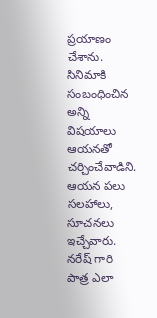ప్రయాణం చేశాను. సినిమాకి సంబంధించిన అన్ని విషయాలు ఆయనతో చర్చించేవాడిని. ఆయన పలు సలహాలు, సూచనలు ఇచ్చేవారు.
నరేష్ గారి పాత్ర ఎలా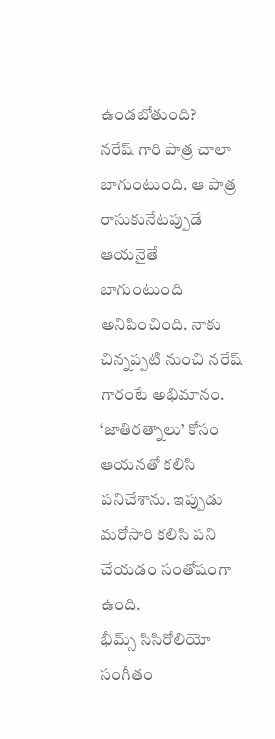ఉండబోతుంది?
నరేష్ గారి పాత్ర చాలా బాగుంటుంది. ఆ పాత్ర రాసుకునేటప్పుడే ఆయనైతే బాగుంటుంది అనిపించింది. నాకు చిన్నప్పటి నుంచి నరేష్ గారంటే అభిమానం. ‘జాతిరత్నాలు’ కోసం ఆయనతో కలిసి పనిచేశాను. ఇప్పుడు మరోసారి కలిసి పని చేయడం సంతోషంగా ఉంది.
భీమ్స్ సిసిరోలియో సంగీతం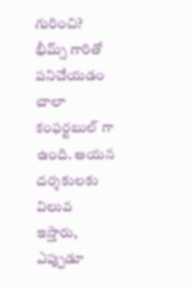గురించి?
భీమ్స్ గారితో పనిచేయడం చాలా కంఫర్టబుల్ గా ఉంది. ఆయన దర్శకులకు విలువ ఇస్తారు, ఎప్పుడూ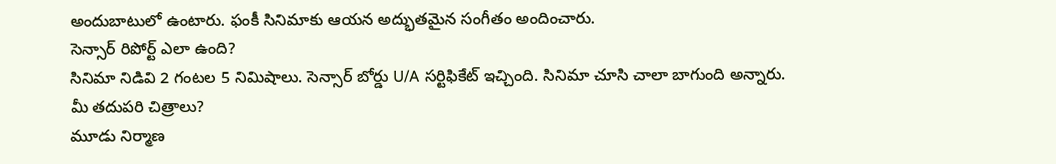అందుబాటులో ఉంటారు. ఫంకీ సినిమాకు ఆయన అద్భుతమైన సంగీతం అందించారు.
సెన్సార్ రిపోర్ట్ ఎలా ఉంది?
సినిమా నిడివి 2 గంటల 5 నిమిషాలు. సెన్సార్ బోర్డు U/A సర్టిఫికేట్ ఇచ్చింది. సినిమా చూసి చాలా బాగుంది అన్నారు.
మీ తదుపరి చిత్రాలు?
మూడు నిర్మాణ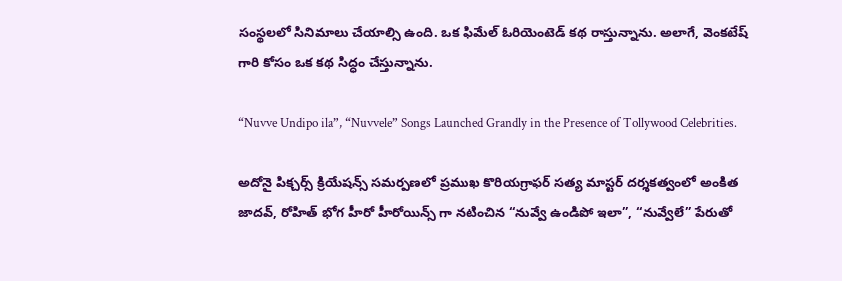సంస్థలలో సినిమాలు చేయాల్సి ఉంది. ఒక ఫిమేల్ ఓరియెంటెడ్ కథ రాస్తున్నాను. అలాగే, వెంకటేష్ గారి కోసం ఒక కథ సిద్ధం చేస్తున్నాను.

“Nuvve Undipo ila”, “Nuvvele” Songs Launched Grandly in the Presence of Tollywood Celebrities.

అదోనై పిక్చర్స్ క్రియేషన్స్ సమర్పణలో ప్రముఖ కొరియగ్రాఫర్ సత్య మాస్టర్ దర్శకత్వంలో అంకిత జాదవ్, రోహిత్ భోగ హీరో హీరోయిన్స్ గా నటించిన “నువ్వే ఉండిపో ఇలా”, “నువ్వేలే” పేరుతో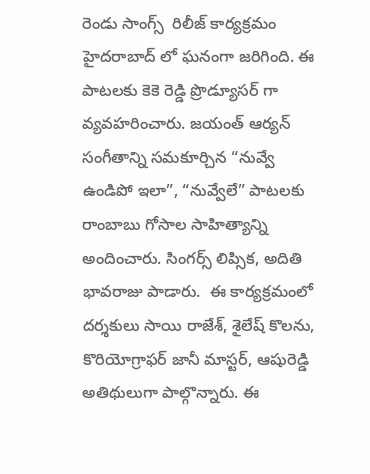రెండు సాంగ్స్  రిలీజ్ కార్యక్రమం హైదరాబాద్ లో ఘనంగా జరిగింది. ఈ పాటలకు కెకె రెడ్డి ప్రొడ్యూసర్ గా వ్యవహరించారు. జయంత్ ఆర్యన్ సంగీతాన్ని సమకూర్చిన “నువ్వే ఉండిపో ఇలా”, “నువ్వేలే” పాటలకు రాంబాబు గోసాల సాహిత్యాన్ని అందించారు. సింగర్స్ లిప్సిక, అదితి భావరాజు పాడారు.  ఈ కార్యక్రమంలో దర్శకులు సాయి రాజేశ్, శైలేష్ కొలను, కొరియోగ్రాఫర్ జానీ మాస్టర్, ఆషురెడ్డి అతిథులుగా పాల్గొన్నారు. ఈ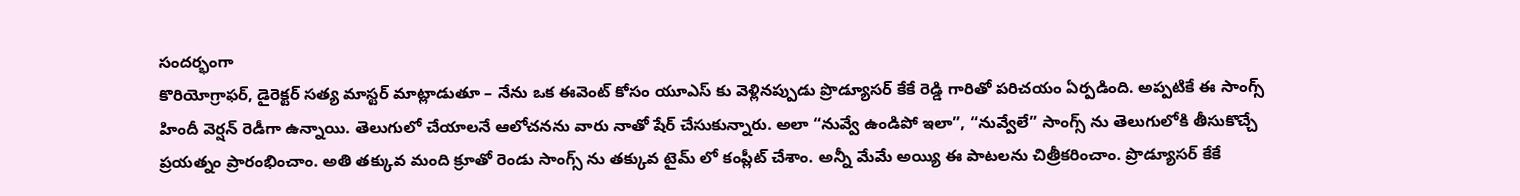సందర్భంగా
కొరియోగ్రాఫర్, డైరెక్టర్ సత్య మాస్టర్ మాట్లాడుతూ – నేను ఒక ఈవెంట్ కోసం యూఎస్ కు వెళ్లినప్పుడు ప్రొడ్యూసర్ కేకే రెడ్డి గారితో పరిచయం ఏర్పడింది. అప్పటికే ఈ సాంగ్స్ హిందీ వెర్షన్ రెడీగా ఉన్నాయి. తెలుగులో చేయాలనే ఆలోచనను వారు నాతో షేర్ చేసుకున్నారు. అలా “నువ్వే ఉండిపో ఇలా”, “నువ్వేలే” సాంగ్స్ ను తెలుగులోకి తీసుకొచ్చే ప్రయత్నం ప్రారంభించాం. అతి తక్కువ మంది క్రూతో రెండు సాంగ్స్ ను తక్కువ టైమ్ లో కంప్లీట్ చేశాం. అన్నీ మేమే అయ్యి ఈ పాటలను చిత్రీకరించాం. ప్రొడ్యూసర్ కేకే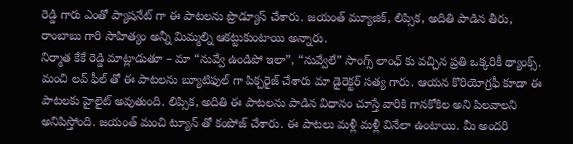రెడ్డి గారు ఎంతో ప్యాషనేట్ గా ఈ పాటలను ప్రొడ్యూస్ చేశారు. జయంత్ మ్యూజిక్, లిప్సిక, అదితి పాడిన తీరు, రాంబాబు గారి సాహిత్యం అన్నీ మిమ్మల్ని ఆకట్టుకుంటాయి అన్నారు.
నిర్మాత కేకే రెడ్డి మాట్లాడుతూ – మా “నువ్వే ఉండిపో ఇలా”, “నువ్వేలే” సాంగ్స్ లాంఛ్ కు వచ్చిన ప్రతి ఒక్కరికీ థ్యాంక్స్. మంచి లవ్ ఫీల్ తో ఈ పాటలను బ్యూటిఫుల్ గా పిక్చరైజ్ చేశారు మా డైరెక్టర్ సత్య గారు. ఆయన కొరియోగ్రఫీ కూడా ఈ పాటలకు హైలైట్ అవుతుంది. లిప్సిక, అదితి ఈ పాటలను పాడిన విధానం చూస్తే వారికి గానకోకిల అని పిలవాలని అనిపిస్తోంది. జయంత్ మంచి ట్యూన్ తో కంపోజ్ చేశారు. ఈ పాటలు మళ్లీ మళ్లీ వినేలా ఉంటాయి. మీ అందరి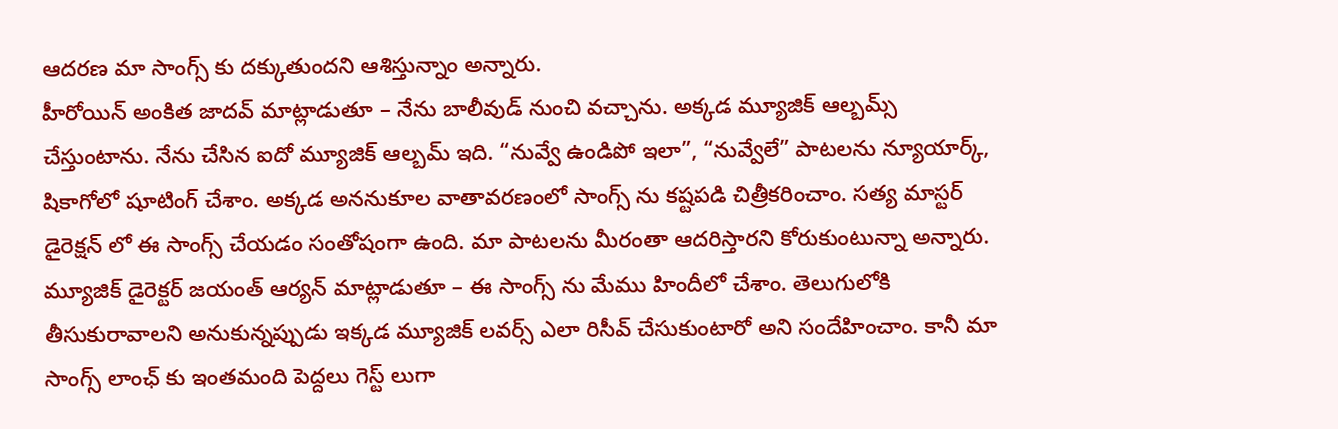ఆదరణ మా సాంగ్స్ కు దక్కుతుందని ఆశిస్తున్నాం అన్నారు.
హీరోయిన్ అంకిత జాదవ్ మాట్లాడుతూ – నేను బాలీవుడ్ నుంచి వచ్చాను. అక్కడ మ్యూజిక్ ఆల్బమ్స్ చేస్తుంటాను. నేను చేసిన ఐదో మ్యూజిక్ ఆల్బమ్ ఇది. “నువ్వే ఉండిపో ఇలా”, “నువ్వేలే” పాటలను న్యూయార్క్, షికాగోలో షూటింగ్ చేశాం. అక్కడ అననుకూల వాతావరణంలో సాంగ్స్ ను కష్టపడి చిత్రీకరించాం. సత్య మాస్టర్ డైరెక్షన్ లో ఈ సాంగ్స్ చేయడం సంతోషంగా ఉంది. మా పాటలను మీరంతా ఆదరిస్తారని కోరుకుంటున్నా అన్నారు.
మ్యూజిక్ డైరెక్టర్ జయంత్ ఆర్యన్ మాట్లాడుతూ – ఈ సాంగ్స్ ను మేము హిందీలో చేశాం. తెలుగులోకి తీసుకురావాలని అనుకున్నప్పుడు ఇక్కడ మ్యూజిక్ లవర్స్ ఎలా రిసీవ్ చేసుకుంటారో అని సందేహించాం. కానీ మా సాంగ్స్ లాంఛ్ కు ఇంతమంది పెద్దలు గెస్ట్ లుగా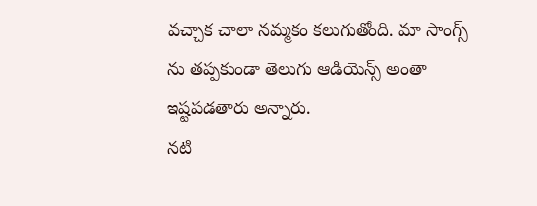వచ్చాక చాలా నమ్మకం కలుగుతోంది. మా సాంగ్స్ ను తప్పకుండా తెలుగు ఆడియెన్స్ అంతా ఇష్టపడతారు అన్నారు.
నటి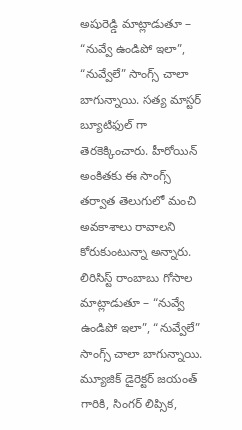అషురెడ్డి మాట్లాడుతూ – “నువ్వే ఉండిపో ఇలా”, “నువ్వేలే” సాంగ్స్ చాలా బాగున్నాయి. సత్య మాస్టర్ బ్యూటిఫుల్ గా తెరకెక్కించారు. హీరోయిన్ అంకితకు ఈ సాంగ్స్ తర్వాత తెలుగులో మంచి అవకాశాలు రావాలని కోరుకుంటున్నా అన్నారు.
లిరిసిస్ట్ రాంబాబు గోసాల మాట్లాడుతూ – “నువ్వే ఉండిపో ఇలా”, “నువ్వేలే” సాంగ్స్ చాలా బాగున్నాయి. మ్యూజిక్ డైరెక్టర్ జయంత్ గారికి, సింగర్ లిప్సిక,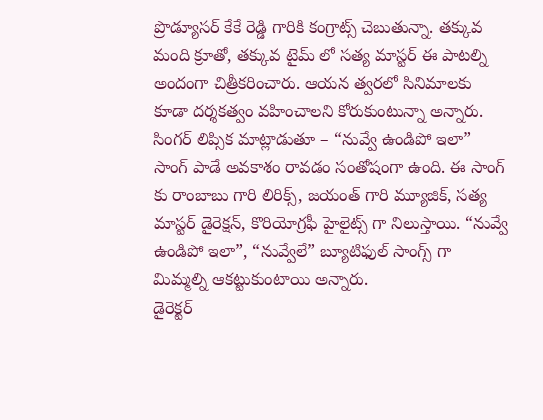ప్రొడ్యూసర్ కేకే రెడ్డి గారికి కంగ్రాట్స్ చెబుతున్నా. తక్కువ మంది క్రూతో, తక్కువ టైమ్ లో సత్య మాస్టర్ ఈ పాటల్ని అందంగా చిత్రీకరించారు. ఆయన త్వరలో సినిమాలకు కూడా దర్శకత్వం వహించాలని కోరుకుంటున్నా అన్నారు.
సింగర్ లిప్సిక మాట్లాడుతూ – “నువ్వే ఉండిపో ఇలా” సాంగ్ పాడే అవకాశం రావడం సంతోషంగా ఉంది. ఈ సాంగ్ కు రాంబాబు గారి లిరిక్స్, జయంత్ గారి మ్యూజిక్, సత్య మాస్టర్ డైరెక్షన్, కొరియోగ్రఫీ హైలైట్స్ గా నిలుస్తాయి. “నువ్వే ఉండిపో ఇలా”, “నువ్వేలే” బ్యూటిఫుల్ సాంగ్స్ గా మిమ్మల్ని ఆకట్టుకుంటాయి అన్నారు.
డైరెక్టర్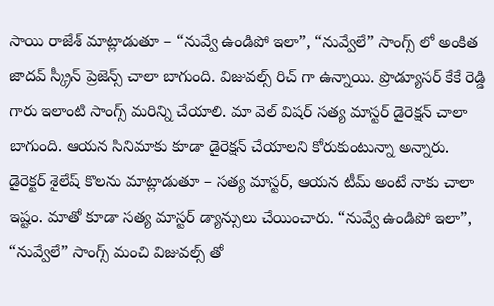సాయి రాజేశ్ మాట్లాడుతూ – “నువ్వే ఉండిపో ఇలా”, “నువ్వేలే” సాంగ్స్ లో అంకిత జాదవ్ స్క్రీన్ ప్రెజెన్స్ చాలా బాగుంది. విజువల్స్ రిచ్ గా ఉన్నాయి. ప్రొడ్యూసర్ కేకే రెడ్డి గారు ఇలాంటి సాంగ్స్ మరిన్ని చేయాలి. మా వెల్ విషర్ సత్య మాస్టర్ డైరెక్షన్ చాలా బాగుంది. ఆయన సినిమాకు కూడా డైరెక్షన్ చేయాలని కోరుకుంటున్నా అన్నారు.
డైరెక్టర్ శైలేష్ కొలను మాట్లాడుతూ – సత్య మాస్టర్, ఆయన టీమ్ అంటే నాకు చాలా ఇష్టం. మాతో కూడా సత్య మాస్టర్ డ్యాన్సులు చేయించారు. “నువ్వే ఉండిపో ఇలా”, “నువ్వేలే” సాంగ్స్ మంచి విజువల్స్ తో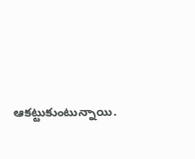ఆకట్టుకుంటున్నాయి.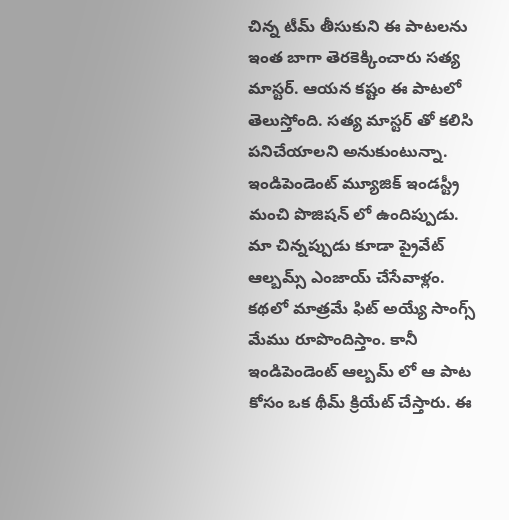చిన్న టీమ్ తీసుకుని ఈ పాటలను ఇంత బాగా తెరకెక్కించారు సత్య మాస్టర్. ఆయన కష్టం ఈ పాటలో తెలుస్తోంది. సత్య మాస్టర్ తో కలిసి పనిచేయాలని అనుకుంటున్నా. ఇండిపెండెంట్ మ్యూజిక్ ఇండస్ట్రీ మంచి పొజిషన్ లో ఉందిప్పుడు. మా చిన్నప్పుడు కూడా ప్రైవేట్ ఆల్బమ్స్ ఎంజాయ్ చేసేవాళ్లం. కథలో మాత్రమే ఫిట్ అయ్యే సాంగ్స్ మేము రూపొందిస్తాం. కానీ ఇండిపెండెంట్ ఆల్బమ్ లో ఆ పాట కోసం ఒక థీమ్ క్రియేట్ చేస్తారు. ఈ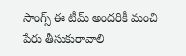సాంగ్స్ ఈ టీమ్ అందరికీ మంచి పేరు తీసుకురావాలి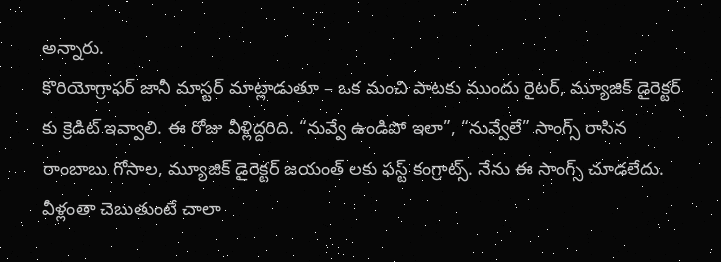అన్నారు.
కొరియోగ్రాఫర్ జానీ మాస్టర్ మాట్లాడుతూ – ఒక మంచి పాటకు ముందు రైటర్, మ్యూజిక్ డైరెక్టర్ కు క్రెడిట్ ఇవ్వాలి. ఈ రోజు వీళ్లిద్దరిది. “నువ్వే ఉండిపో ఇలా”, “నువ్వేలే” సాంగ్స్ రాసిన రాంబాబు గోసాల, మ్యూజిక్ డైరెక్టర్ జయంత్ లకు ఫస్ట్ కంగ్రాట్స్. నేను ఈ సాంగ్స్ చూడలేదు. వీళ్లంతా చెబుతుంటే చాలా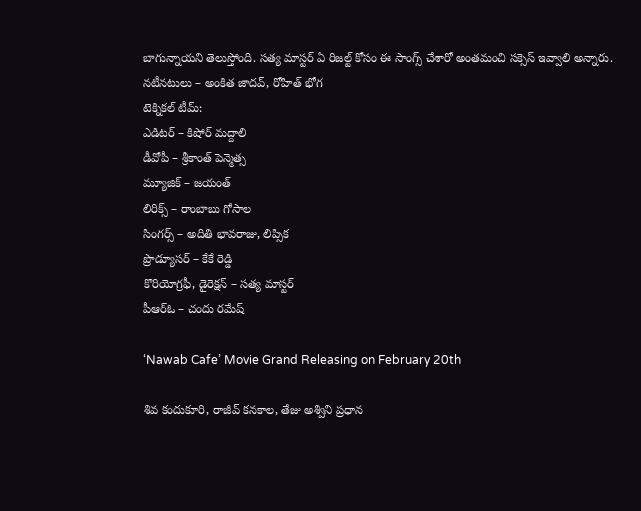బాగున్నాయని తెలుస్తోంది. సత్య మాస్టర్ ఏ రిజల్ట్ కోసం ఈ సాంగ్స్ చేశారో అంతమంచి సక్సెస్ ఇవ్వాలి అన్నారు.
నటీనటులు – అంకిత జాదవ్, రోహిత్ భోగ
టెక్నికల్ టీమ్:
ఎడిటర్ – కిషోర్ మద్దాలి
డీవోపీ – శ్రీకాంత్ పెన్మెత్స
మ్యూజిక్ – జయంత్
లిరిక్స్ – రాంబాబు గోసాల
సింగర్స్ – అదితి భావరాజు, లిప్సిక
ప్రొడ్యూసర్ – కేకే రెడ్డి
కొరియోగ్రఫీ, డైరెక్షన్ – సత్య మాస్టర్
పీఆర్ఓ – చందు రమేష్

‘Nawab Cafe’ Movie Grand Releasing on February 20th

శివ కందుకూరి, రాజీవ్ కనకాల, తేజు అశ్విని ప్రధాన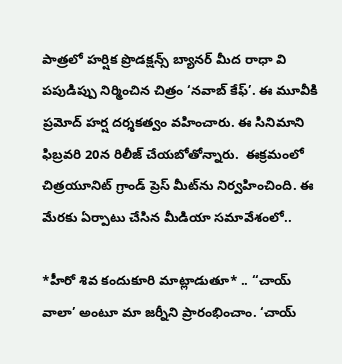పాత్రలో హర్షిక ప్రొడక్షన్స్ బ్యానర్ మీద రాధా వి పపుడిప్పు నిర్మించిన చిత్రం ‘నవాబ్ కేఫ్’. ఈ మూవీకి ప్రమోద్ హర్ష దర్శకత్వం వహించారు. ఈ సినిమాని ఫిబ్రవరి 20న రిలీజ్ చేయబోతోన్నారు.  ఈక్రమంలో చిత్రయూనిట్ గ్రాండ్ ప్రెస్ మీట్‌ను నిర్వహించింది. ఈ మేరకు ఏర్పాటు చేసిన మీడియా సమావేశంలో..

*హీరో శివ కందుకూరి మాట్లాడుతూ* .. ‘‘చాయ్ వాలా’ అంటూ మా జర్నీని ప్రారంభించాం. ‘చాయ్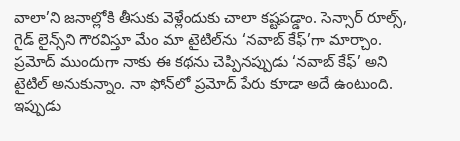వాలా’ని జనాల్లోకి తీసుకు వెళ్లేందుకు చాలా కష్టపడ్డాం. సెన్సార్ రూల్స్, గైడ్ లైన్స్‌‌ని గౌరవిస్తూ మేం మా టైటిల్‌ను ‘నవాబ్ కేఫ్’గా మార్చాం. ప్రమోద్ ముందుగా నాకు ఈ కథను చెప్పినప్పుడు ‘నవాబ్ కేఫ్’ అని టైటిల్ అనుకున్నాం. నా ఫోన్‌లో ప్రమోద్ పేరు కూడా అదే ఉంటుంది. ఇప్పుడు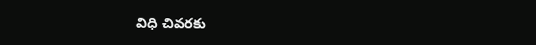విధి చివరకు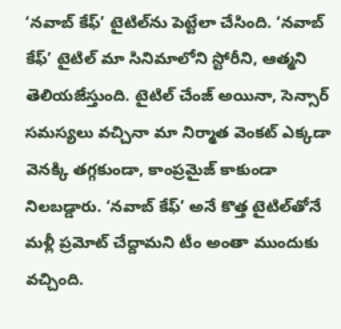‘నవాబ్ కేఫ్’ టైటిల్‌ను పెట్టేలా చేసింది. ‘నవాబ్ కేఫ్’ టైటిల్ మా సినిమాలోని స్టోరీని, ఆత్మని తెలియజేస్తుంది. టైటిల్ చేంజ్ అయినా, సెన్సార్ సమస్యలు వచ్చినా మా నిర్మాత వెంకట్ ఎక్కడా వెనక్కి తగ్గకుండా, కాంప్రమైజ్ కాకుండా నిలబడ్డారు. ‘నవాబ్ కేఫ్’ అనే కొత్త టైటిల్‌తోనే మళ్లీ ప్రమోట్ చేద్దామని టీం అంతా ముందుకు వచ్చింది.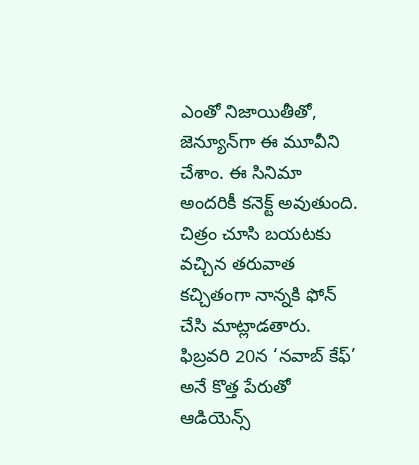ఎంతో నిజాయితీతో, జెన్యూన్‌గా ఈ మూవీని చేశాం. ఈ సినిమా అందరికీ కనెక్ట్ అవుతుంది. చిత్రం చూసి బయటకు వచ్చిన తరువాత కచ్చితంగా నాన్నకి ఫోన్ చేసి మాట్లాడతారు.  ఫిబ్రవరి 20న ‘నవాబ్ కేఫ్’ అనే కొత్త పేరుతో ఆడియెన్స్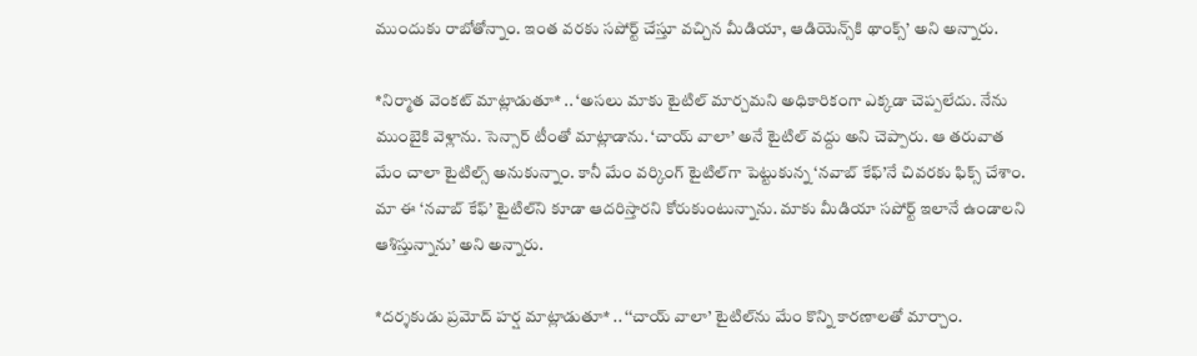ముందుకు రాబోతోన్నాం. ఇంత వరకు సపోర్ట్ చేస్తూ వచ్చిన మీడియా, ఆడియెన్స్‌కి థాంక్స్’ అని అన్నారు.

*నిర్మాత వెంకట్ మాట్లాడుతూ* .. ‘అసలు మాకు టైటిల్ మార్చమని అధికారికంగా ఎక్కడా చెప్పలేదు. నేను ముంబైకి వెళ్లాను. సెన్సార్ టీంతో మాట్లాడాను. ‘చాయ్ వాలా’ అనే టైటిల్ వద్దు అని చెప్పారు. ఆ తరువాత మేం చాలా టైటిల్స్ అనుకున్నాం. కానీ మేం వర్కింగ్ టైటిల్‌గా పెట్టుకున్న ‘నవాబ్ కేఫ్’నే చివరకు ఫిక్స్ చేశాం. మా ఈ ‘నవాబ్ కేఫ్’ టైటిల్‌ని కూడా ఆదరిస్తారని కోరుకుంటున్నాను. మాకు మీడియా సపోర్ట్ ఇలానే ఉండాలని ఆశిస్తున్నాను’ అని అన్నారు.

*దర్శకుడు ప్రమోద్ హర్ష మాట్లాడుతూ* .. ‘‘చాయ్ వాలా’ టైటిల్‌ను మేం కొన్ని కారణాలతో మార్చాం.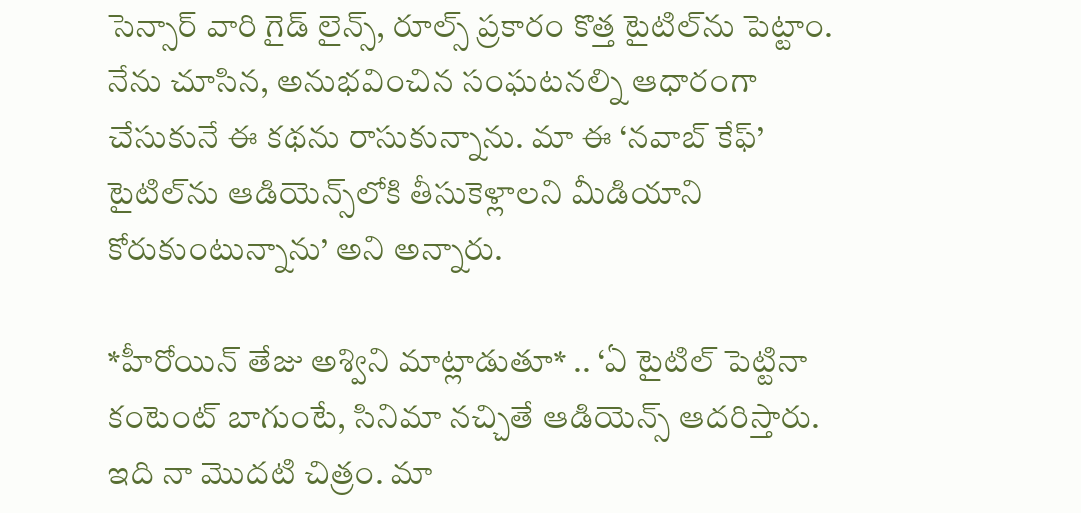సెన్సార్ వారి గైడ్ లైన్స్, రూల్స్ ప్రకారం కొత్త టైటిల్‌ను పెట్టాం. నేను చూసిన, అనుభవించిన సంఘటనల్ని ఆధారంగా చేసుకునే ఈ కథను రాసుకున్నాను. మా ఈ ‘నవాబ్ కేఫ్’ టైటిల్‌ను ఆడియెన్స్‌లోకి తీసుకెళ్లాలని మీడియాని కోరుకుంటున్నాను’ అని అన్నారు.

*హీరోయిన్ తేజు అశ్విని మాట్లాడుతూ* .. ‘ఏ టైటిల్ పెట్టినా కంటెంట్ బాగుంటే, సినిమా నచ్చితే ఆడియెన్స్ ఆదరిస్తారు. ఇది నా మొదటి చిత్రం. మా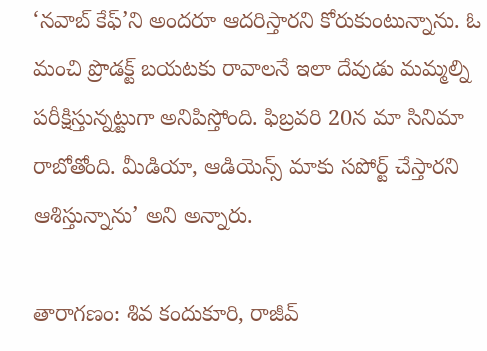‘నవాబ్ కేఫ్’ని అందరూ ఆదరిస్తారని కోరుకుంటున్నాను. ఓ మంచి ప్రొడక్ట్ బయటకు రావాలనే ఇలా దేవుడు మమ్మల్ని పరీక్షిస్తున్నట్టుగా అనిపిస్తోంది. ఫిబ్రవరి 20న మా సినిమా రాబోతోంది. మీడియా, ఆడియెన్స్ మాకు సపోర్ట్ చేస్తారని ఆశిస్తున్నాను’ అని అన్నారు.

తారాగణం: శివ కందుకూరి, రాజీవ్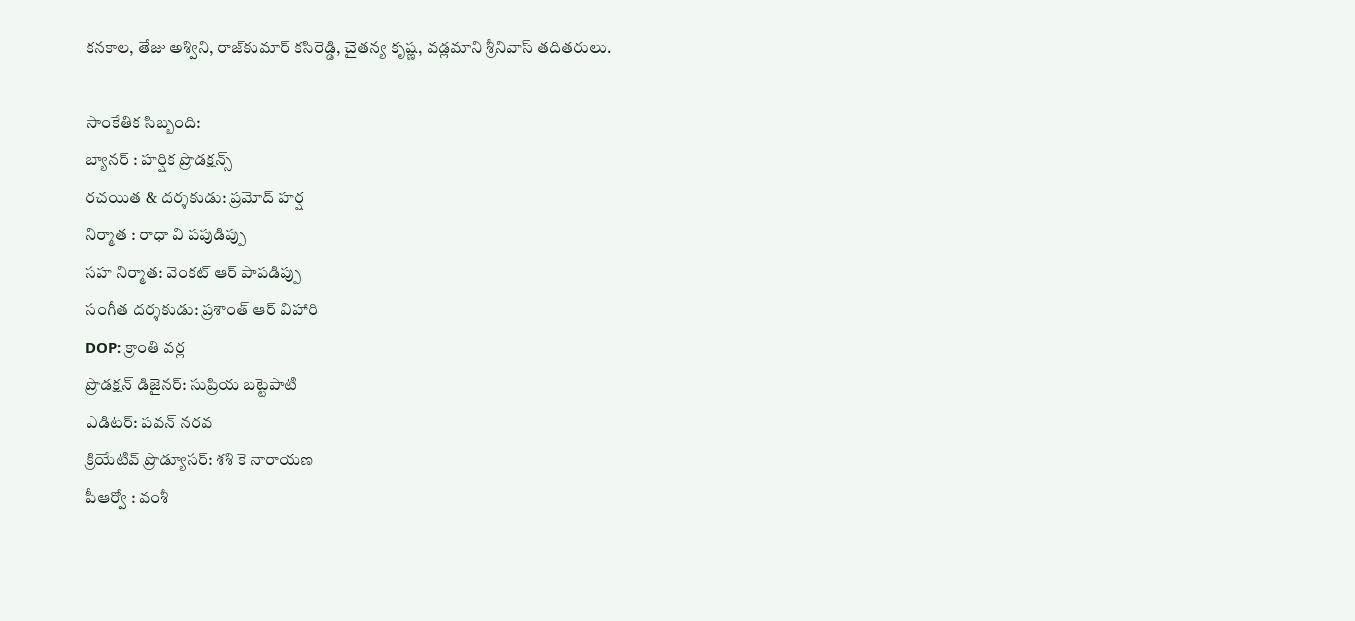కనకాల, తేజు అశ్విని, రాజ్‌కుమార్ కసిరెడ్డి, చైతన్య కృష్ణ, వడ్లమాని శ్రీనివాస్ తదితరులు.

సాంకేతిక సిబ్బంది:
బ్యానర్ : హర్షిక ప్రొడక్షన్స్
రచయిత & దర్శకుడు: ప్రమోద్ హర్ష
నిర్మాత : రాధా వి పపుడిప్పు
సహ నిర్మాత: వెంకట్ ఆర్ పాపడిప్పు
సంగీత దర్శకుడు: ప్రశాంత్ ఆర్ విహారి
DOP: క్రాంతి వర్ల
ప్రొడక్షన్ డిజైనర్: సుప్రియ బట్టెపాటి
ఎడిటర్: పవన్ నరవ
క్రియేటివ్ ప్రొడ్యూసర్: శశి కె నారాయణ
పీఆర్వో : వంశీ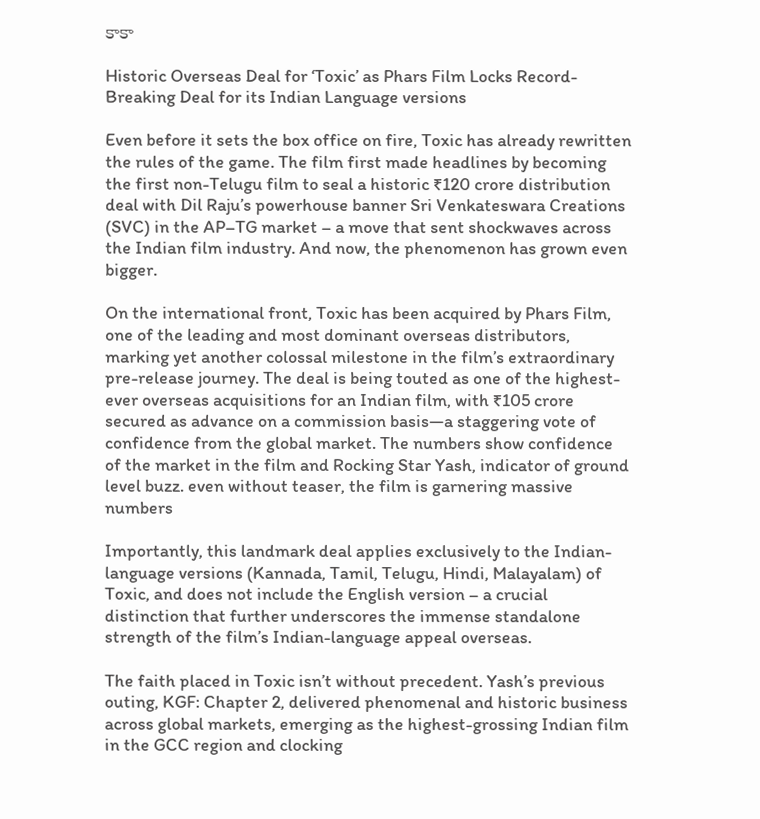కాకా

Historic Overseas Deal for ‘Toxic’ as Phars Film Locks Record-Breaking Deal for its Indian Language versions

Even before it sets the box office on fire, Toxic has already rewritten the rules of the game. The film first made headlines by becoming the first non-Telugu film to seal a historic ₹120 crore distribution deal with Dil Raju’s powerhouse banner Sri Venkateswara Creations (SVC) in the AP–TG market – a move that sent shockwaves across the Indian film industry. And now, the phenomenon has grown even bigger.

On the international front, Toxic has been acquired by Phars Film, one of the leading and most dominant overseas distributors, marking yet another colossal milestone in the film’s extraordinary pre-release journey. The deal is being touted as one of the highest-ever overseas acquisitions for an Indian film, with ₹105 crore secured as advance on a commission basis—a staggering vote of confidence from the global market. The numbers show confidence of the market in the film and Rocking Star Yash, indicator of ground level buzz. even without teaser, the film is garnering massive numbers

Importantly, this landmark deal applies exclusively to the Indian-language versions (Kannada, Tamil, Telugu, Hindi, Malayalam) of Toxic, and does not include the English version – a crucial distinction that further underscores the immense standalone strength of the film’s Indian-language appeal overseas.

The faith placed in Toxic isn’t without precedent. Yash’s previous outing, KGF: Chapter 2, delivered phenomenal and historic business across global markets, emerging as the highest-grossing Indian film in the GCC region and clocking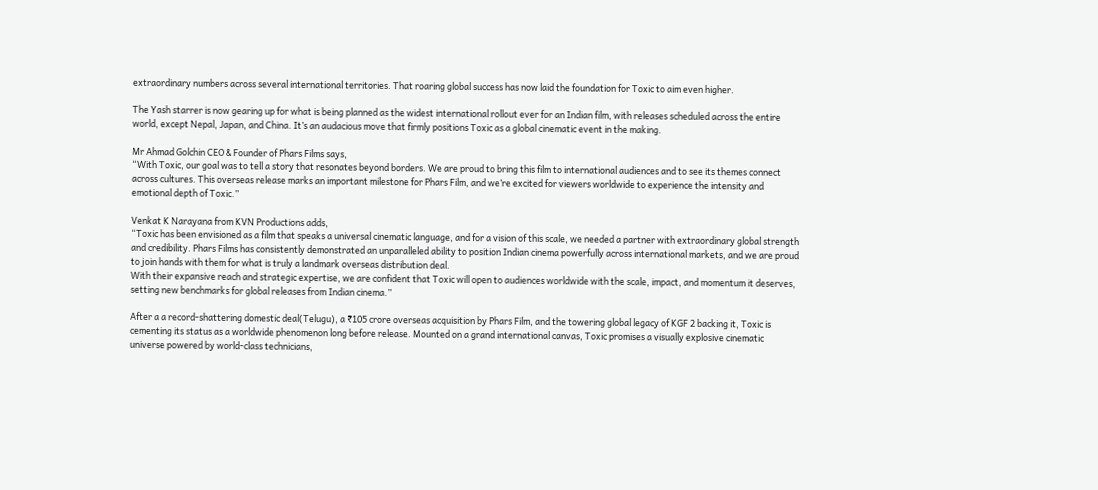extraordinary numbers across several international territories. That roaring global success has now laid the foundation for Toxic to aim even higher.

The Yash starrer is now gearing up for what is being planned as the widest international rollout ever for an Indian film, with releases scheduled across the entire world, except Nepal, Japan, and China. It’s an audacious move that firmly positions Toxic as a global cinematic event in the making.

Mr Ahmad Golchin CEO & Founder of Phars Films says,
“With Toxic, our goal was to tell a story that resonates beyond borders. We are proud to bring this film to international audiences and to see its themes connect across cultures. This overseas release marks an important milestone for Phars Film, and we’re excited for viewers worldwide to experience the intensity and emotional depth of Toxic.”

Venkat K Narayana from KVN Productions adds,
“Toxic has been envisioned as a film that speaks a universal cinematic language, and for a vision of this scale, we needed a partner with extraordinary global strength and credibility. Phars Films has consistently demonstrated an unparalleled ability to position Indian cinema powerfully across international markets, and we are proud to join hands with them for what is truly a landmark overseas distribution deal.
With their expansive reach and strategic expertise, we are confident that Toxic will open to audiences worldwide with the scale, impact, and momentum it deserves, setting new benchmarks for global releases from Indian cinema.”

After a a record-shattering domestic deal(Telugu), a ₹105 crore overseas acquisition by Phars Film, and the towering global legacy of KGF 2 backing it, Toxic is cementing its status as a worldwide phenomenon long before release. Mounted on a grand international canvas, Toxic promises a visually explosive cinematic universe powered by world-class technicians,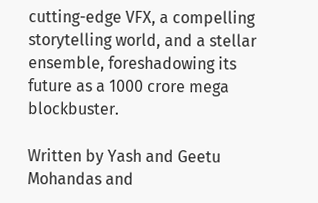cutting-edge VFX, a compelling storytelling world, and a stellar ensemble, foreshadowing its future as a 1000 crore mega blockbuster.

Written by Yash and Geetu Mohandas and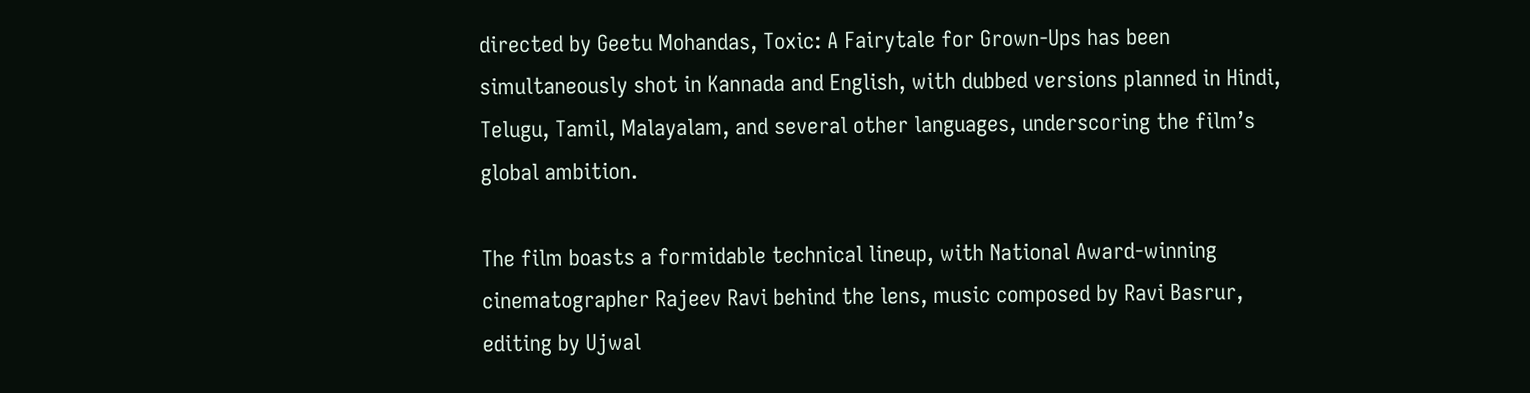directed by Geetu Mohandas, Toxic: A Fairytale for Grown-Ups has been simultaneously shot in Kannada and English, with dubbed versions planned in Hindi, Telugu, Tamil, Malayalam, and several other languages, underscoring the film’s global ambition.

The film boasts a formidable technical lineup, with National Award-winning cinematographer Rajeev Ravi behind the lens, music composed by Ravi Basrur, editing by Ujwal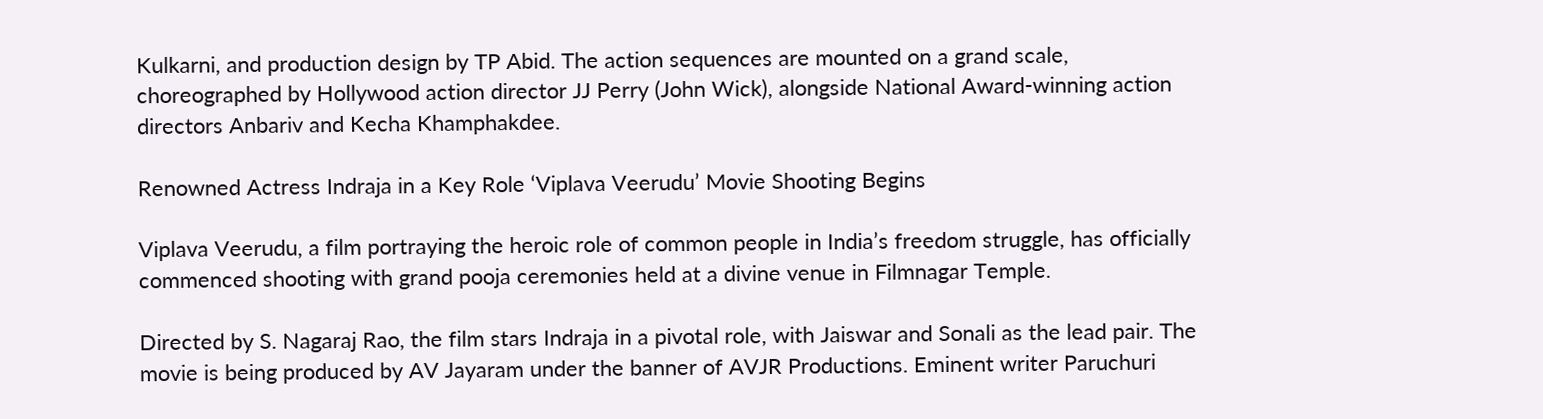Kulkarni, and production design by TP Abid. The action sequences are mounted on a grand scale, choreographed by Hollywood action director JJ Perry (John Wick), alongside National Award-winning action directors Anbariv and Kecha Khamphakdee.

Renowned Actress Indraja in a Key Role ‘Viplava Veerudu’ Movie Shooting Begins

Viplava Veerudu, a film portraying the heroic role of common people in India’s freedom struggle, has officially commenced shooting with grand pooja ceremonies held at a divine venue in Filmnagar Temple.

Directed by S. Nagaraj Rao, the film stars Indraja in a pivotal role, with Jaiswar and Sonali as the lead pair. The movie is being produced by AV Jayaram under the banner of AVJR Productions. Eminent writer Paruchuri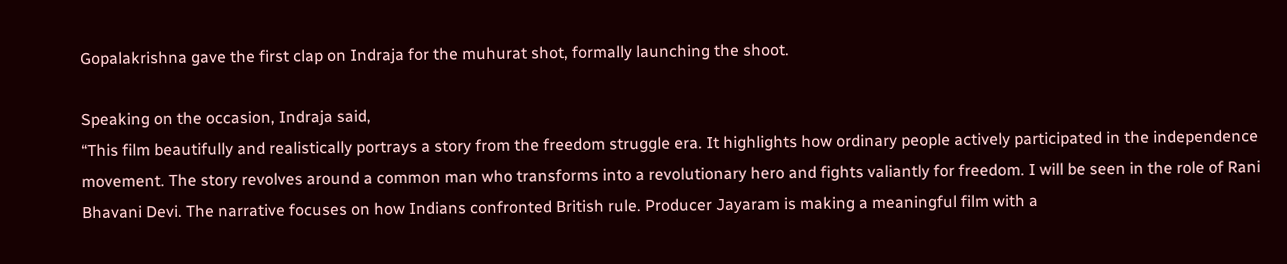Gopalakrishna gave the first clap on Indraja for the muhurat shot, formally launching the shoot.

Speaking on the occasion, Indraja said,
“This film beautifully and realistically portrays a story from the freedom struggle era. It highlights how ordinary people actively participated in the independence movement. The story revolves around a common man who transforms into a revolutionary hero and fights valiantly for freedom. I will be seen in the role of Rani Bhavani Devi. The narrative focuses on how Indians confronted British rule. Producer Jayaram is making a meaningful film with a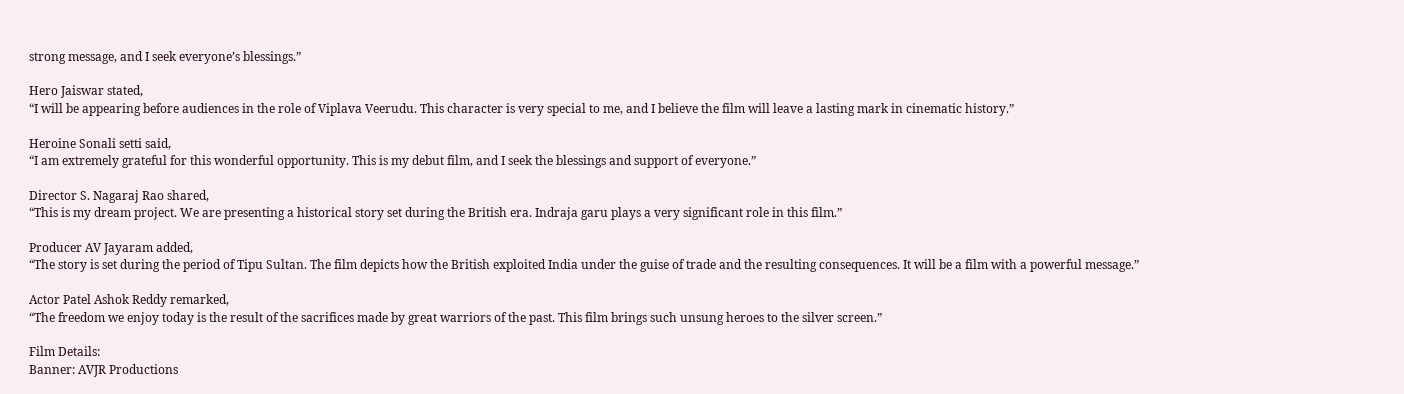strong message, and I seek everyone’s blessings.”

Hero Jaiswar stated,
“I will be appearing before audiences in the role of Viplava Veerudu. This character is very special to me, and I believe the film will leave a lasting mark in cinematic history.”

Heroine Sonali setti said,
“I am extremely grateful for this wonderful opportunity. This is my debut film, and I seek the blessings and support of everyone.”

Director S. Nagaraj Rao shared,
“This is my dream project. We are presenting a historical story set during the British era. Indraja garu plays a very significant role in this film.”

Producer AV Jayaram added,
“The story is set during the period of Tipu Sultan. The film depicts how the British exploited India under the guise of trade and the resulting consequences. It will be a film with a powerful message.”

Actor Patel Ashok Reddy remarked,
“The freedom we enjoy today is the result of the sacrifices made by great warriors of the past. This film brings such unsung heroes to the silver screen.”

Film Details:
Banner: AVJR Productions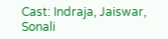Cast: Indraja, Jaiswar, Sonali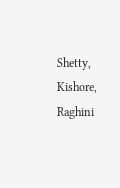Shetty, Kishore, Raghini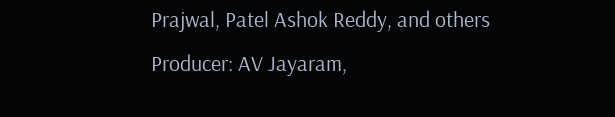Prajwal, Patel Ashok Reddy, and others
Producer: AV Jayaram,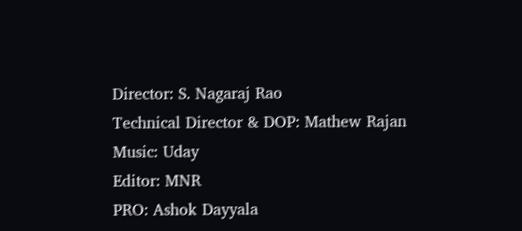Director: S. Nagaraj Rao
Technical Director & DOP: Mathew Rajan
Music: Uday
Editor: MNR
PRO: Ashok Dayyala